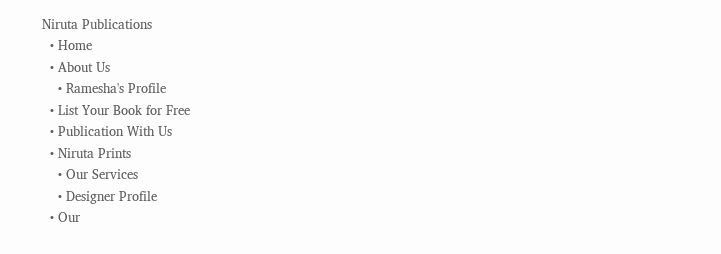Niruta Publications
  • Home
  • About Us
    • Ramesha's Profile
  • List Your Book for Free
  • Publication With Us
  • Niruta Prints
    • Our Services
    • Designer Profile
  • Our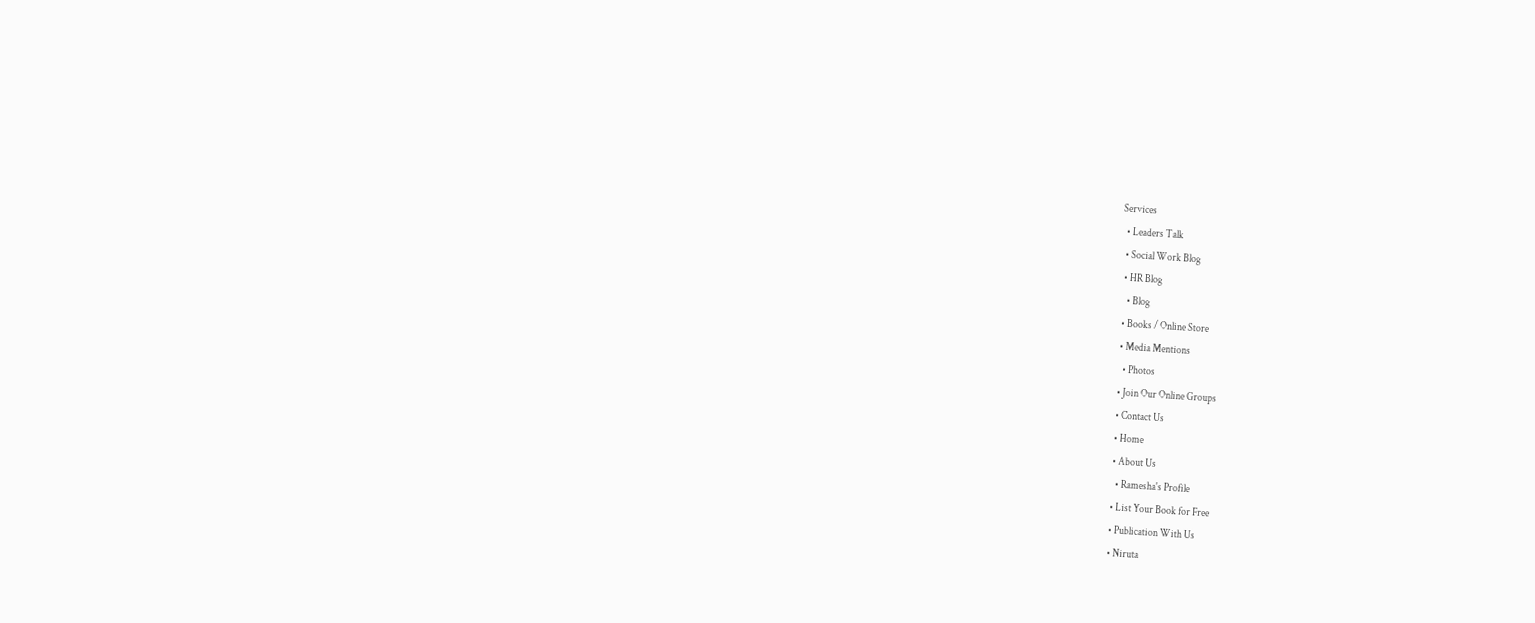Services
  • Leaders Talk
  • Social Work Blog
  • HR Blog
    • Blog
  • Books / Online Store
  • Media Mentions
    • Photos
  • Join Our Online Groups
  • Contact Us
  • Home
  • About Us
    • Ramesha's Profile
  • List Your Book for Free
  • Publication With Us
  • Niruta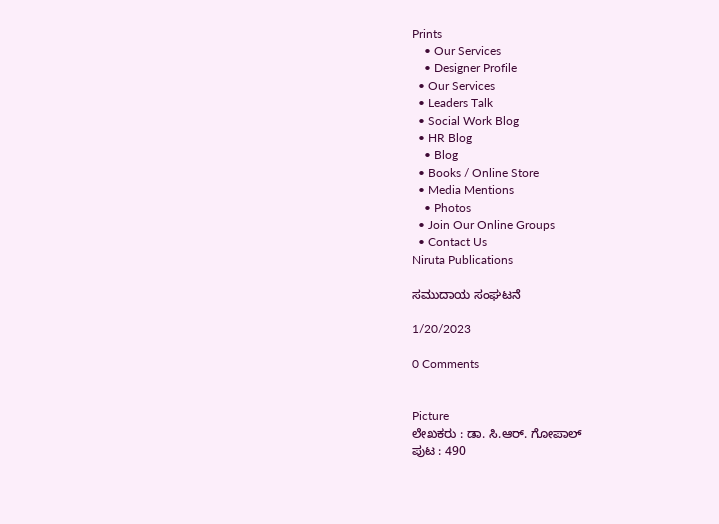Prints
    • Our Services
    • Designer Profile
  • Our Services
  • Leaders Talk
  • Social Work Blog
  • HR Blog
    • Blog
  • Books / Online Store
  • Media Mentions
    • Photos
  • Join Our Online Groups
  • Contact Us
Niruta Publications

ಸಮುದಾಯ ಸಂಘಟನೆ

1/20/2023

0 Comments


Picture
ಲೇಖಕರು : ಡಾ. ಸಿ.ಆರ್. ಗೋಪಾಲ್
ಪುಟ : 490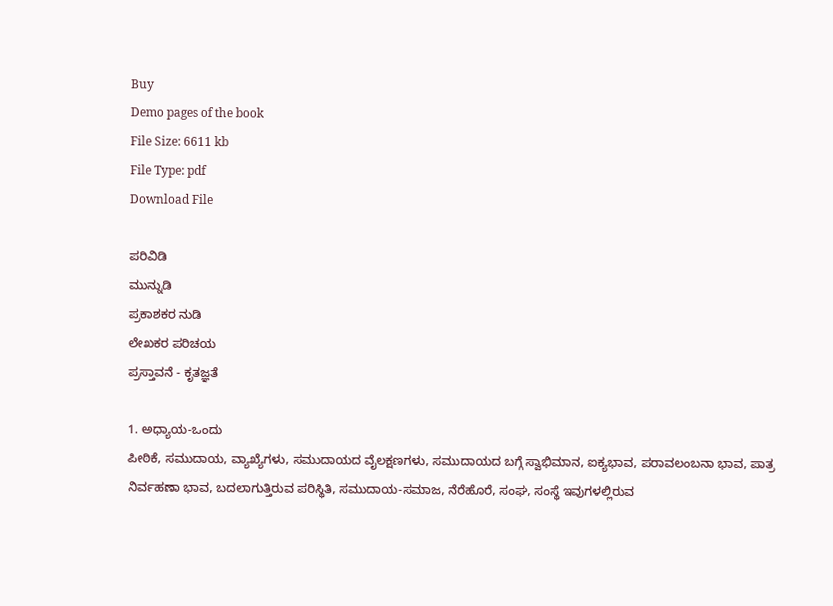Buy
Demo pages of the book
File Size: 6611 kb
File Type: pdf
Download File

ಪರಿವಿಡಿ
ಮುನ್ನುಡಿ
ಪ್ರಕಾಶಕರ ನುಡಿ
ಲೇಖಕರ ಪರಿಚಯ
ಪ್ರಸ್ತಾವನೆ - ಕೃತಜ್ಞತೆ

1. ಅಧ್ಯಾಯ-ಒಂದು
ಪೀಠಿಕೆ, ಸಮುದಾಯ, ವ್ಯಾಖ್ಯೆಗಳು, ಸಮುದಾಯದ ವೈಲಕ್ಷಣಗಳು, ಸಮುದಾಯದ ಬಗ್ಗೆ ಸ್ವಾಭಿಮಾನ, ಐಕ್ಯಭಾವ, ಪರಾವಲಂಬನಾ ಭಾವ, ಪಾತ್ರ ನಿರ್ವಹಣಾ ಭಾವ, ಬದಲಾಗುತ್ತಿರುವ ಪರಿಸ್ಥಿತಿ, ಸಮುದಾಯ-ಸಮಾಜ, ನೆರೆಹೊರೆ, ಸಂಘ, ಸಂಸ್ಥೆ ಇವುಗಳಲ್ಲಿರುವ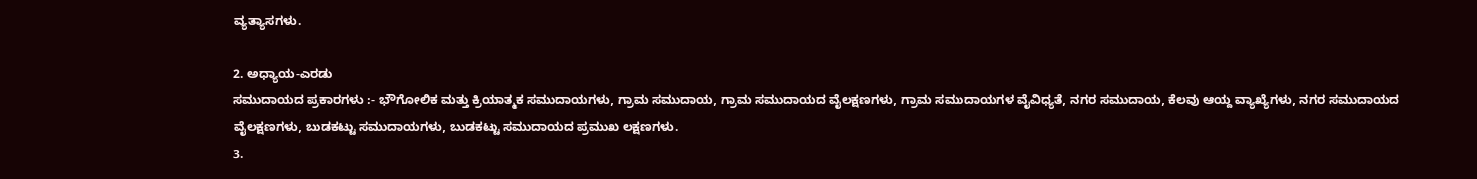ವ್ಯತ್ಯಾಸಗಳು.

2. ಅಧ್ಯಾಯ-ಎರಡು
ಸಮುದಾಯದ ಪ್ರಕಾರಗಳು :- ಭೌಗೋಲಿಕ ಮತ್ತು ಕ್ರಿಯಾತ್ಮಕ ಸಮುದಾಯಗಳು, ಗ್ರಾಮ ಸಮುದಾಯ, ಗ್ರಾಮ ಸಮುದಾಯದ ವೈಲಕ್ಷಣಗಳು, ಗ್ರಾಮ ಸಮುದಾಯಗಳ ವೈವಿಧ್ಯತೆ, ನಗರ ಸಮುದಾಯ, ಕೆಲವು ಆಯ್ದ ವ್ಯಾಖ್ಯೆಗಳು, ನಗರ ಸಮುದಾಯದ ವೈಲಕ್ಷಣಗಳು, ಬುಡಕಟ್ಟು ಸಮುದಾಯಗಳು, ಬುಡಕಟ್ಟು ಸಮುದಾಯದ ಪ್ರಮುಖ ಲಕ್ಷಣಗಳು.
3.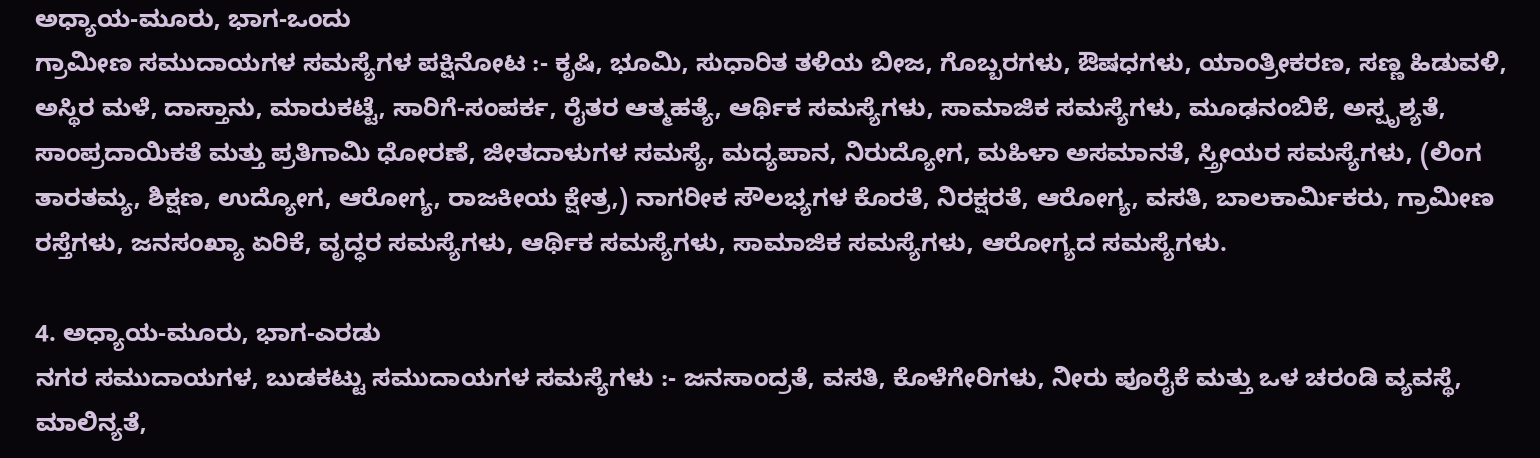ಅಧ್ಯಾಯ-ಮೂರು, ಭಾಗ-ಒಂದು
ಗ್ರಾಮೀಣ ಸಮುದಾಯಗಳ ಸಮಸ್ಯೆಗಳ ಪಕ್ಷಿನೋಟ :- ಕೃಷಿ, ಭೂಮಿ, ಸುಧಾರಿತ ತಳಿಯ ಬೀಜ, ಗೊಬ್ಬರಗಳು, ಔಷಧಗಳು, ಯಾಂತ್ರೀಕರಣ, ಸಣ್ಣ ಹಿಡುವಳಿ, ಅಸ್ಥಿರ ಮಳೆ, ದಾಸ್ತಾನು, ಮಾರುಕಟ್ಟೆ, ಸಾರಿಗೆ-ಸಂಪರ್ಕ, ರೈತರ ಆತ್ಮಹತ್ಯೆ, ಆರ್ಥಿಕ ಸಮಸ್ಯೆಗಳು, ಸಾಮಾಜಿಕ ಸಮಸ್ಯೆಗಳು, ಮೂಢನಂಬಿಕೆ, ಅಸ್ಪೃಶ್ಯತೆ, ಸಾಂಪ್ರದಾಯಿಕತೆ ಮತ್ತು ಪ್ರತಿಗಾಮಿ ಧೋರಣೆ, ಜೀತದಾಳುಗಳ ಸಮಸ್ಯೆ, ಮದ್ಯಪಾನ, ನಿರುದ್ಯೋಗ, ಮಹಿಳಾ ಅಸಮಾನತೆ, ಸ್ತ್ರೀಯರ ಸಮಸ್ಯೆಗಳು, (ಲಿಂಗ ತಾರತಮ್ಯ, ಶಿಕ್ಷಣ, ಉದ್ಯೋಗ, ಆರೋಗ್ಯ, ರಾಜಕೀಯ ಕ್ಷೇತ್ರ,) ನಾಗರೀಕ ಸೌಲಭ್ಯಗಳ ಕೊರತೆ, ನಿರಕ್ಷರತೆ, ಆರೋಗ್ಯ, ವಸತಿ, ಬಾಲಕಾರ್ಮಿಕರು, ಗ್ರಾಮೀಣ ರಸ್ತೆಗಳು, ಜನಸಂಖ್ಯಾ ಏರಿಕೆ, ವೃದ್ಧರ ಸಮಸ್ಯೆಗಳು, ಆರ್ಥಿಕ ಸಮಸ್ಯೆಗಳು, ಸಾಮಾಜಿಕ ಸಮಸ್ಯೆಗಳು, ಆರೋಗ್ಯದ ಸಮಸ್ಯೆಗಳು.

4. ಅಧ್ಯಾಯ-ಮೂರು, ಭಾಗ-ಎರಡು
ನಗರ ಸಮುದಾಯಗಳ, ಬುಡಕಟ್ಟು ಸಮುದಾಯಗಳ ಸಮಸ್ಯೆಗಳು :- ಜನಸಾಂದ್ರತೆ, ವಸತಿ, ಕೊಳೆಗೇರಿಗಳು, ನೀರು ಪೂರೈಕೆ ಮತ್ತು ಒಳ ಚರಂಡಿ ವ್ಯವಸ್ಥೆ, ಮಾಲಿನ್ಯತೆ,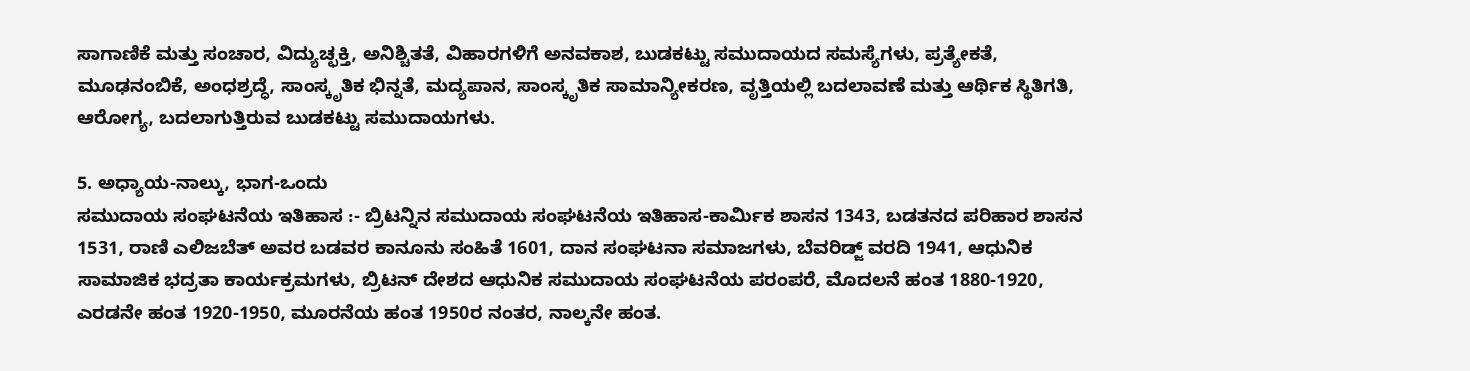ಸಾಗಾಣಿಕೆ ಮತ್ತು ಸಂಚಾರ, ವಿದ್ಯುಚ್ಛಕ್ತಿ, ಅನಿಶ್ಚಿತತೆ, ವಿಹಾರಗಳಿಗೆ ಅನವಕಾಶ, ಬುಡಕಟ್ಟು ಸಮುದಾಯದ ಸಮಸ್ಯೆಗಳು, ಪ್ರತ್ಯೇಕತೆ, ಮೂಢನಂಬಿಕೆ, ಅಂಧಶ್ರದ್ಧೆ, ಸಾಂಸ್ಕೃತಿಕ ಭಿನ್ನತೆ, ಮದ್ಯಪಾನ, ಸಾಂಸ್ಕೃತಿಕ ಸಾಮಾನ್ಯೀಕರಣ, ವೃತ್ತಿಯಲ್ಲಿ ಬದಲಾವಣೆ ಮತ್ತು ಆರ್ಥಿಕ ಸ್ಥಿತಿಗತಿ, ಆರೋಗ್ಯ, ಬದಲಾಗುತ್ತಿರುವ ಬುಡಕಟ್ಟು ಸಮುದಾಯಗಳು.

5. ಅಧ್ಯಾಯ-ನಾಲ್ಕು, ಭಾಗ-ಒಂದು
ಸಮುದಾಯ ಸಂಘಟನೆಯ ಇತಿಹಾಸ :- ಬ್ರಿಟನ್ನಿನ ಸಮುದಾಯ ಸಂಘಟನೆಯ ಇತಿಹಾಸ-ಕಾರ್ಮಿಕ ಶಾಸನ 1343, ಬಡತನದ ಪರಿಹಾರ ಶಾಸನ 1531, ರಾಣಿ ಎಲಿಜಬೆತ್ ಅವರ ಬಡವರ ಕಾನೂನು ಸಂಹಿತೆ 1601, ದಾನ ಸಂಘಟನಾ ಸಮಾಜಗಳು, ಬೆವರಿಡ್ಜ್ ವರದಿ 1941, ಆಧುನಿಕ ಸಾಮಾಜಿಕ ಭದ್ರತಾ ಕಾರ್ಯಕ್ರಮಗಳು, ಬ್ರಿಟನ್ ದೇಶದ ಆಧುನಿಕ ಸಮುದಾಯ ಸಂಘಟನೆಯ ಪರಂಪರೆ, ಮೊದಲನೆ ಹಂತ 1880-1920, ಎರಡನೇ ಹಂತ 1920-1950, ಮೂರನೆಯ ಹಂತ 1950ರ ನಂತರ, ನಾಲ್ಕನೇ ಹಂತ.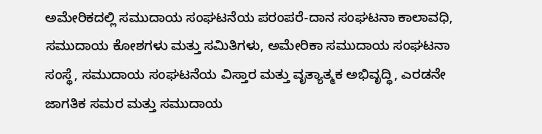ಅಮೇರಿಕದಲ್ಲಿ ಸಮುದಾಯ ಸಂಘಟನೆಯ ಪರಂಪರೆ-ದಾನ ಸಂಘಟನಾ ಕಾಲಾವಧಿ, ಸಮುದಾಯ ಕೋಶಗಳು ಮತ್ತು ಸಮಿತಿಗಳು, ಅಮೇರಿಕಾ ಸಮುದಾಯ ಸಂಘಟನಾ ಸಂಸ್ಥೆ, ಸಮುದಾಯ ಸಂಘಟನೆಯ ವಿಸ್ತಾರ ಮತ್ತು ವೃತ್ಯಾತ್ಮಕ ಅಭಿವೃದ್ಧಿ, ಎರಡನೇ ಜಾಗತಿಕ ಸಮರ ಮತ್ತು ಸಮುದಾಯ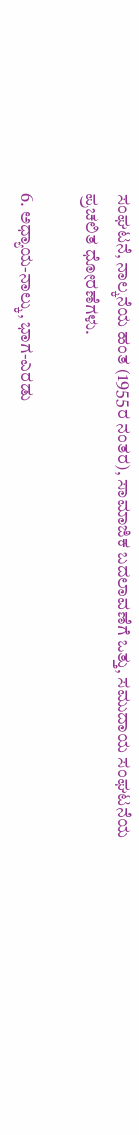ಸಂಘಟನೆ, ನಾಲ್ಕನೆಯ ಹಂತ (1955ರ ನಂತರ), ಸಾಮಾಜಿಕ ಬದಲಾವಣೆಗೆ ಒತ್ತು, ಸಮುದಾಯ ಸಂಘಟನೆಯ ಪ್ರಚಲಿತ ಧೋರಣೆಗಳು.

6. ಅಧ್ಯಾಯ-ನಾಲ್ಕು, ಭಾಗ-ಎರಡು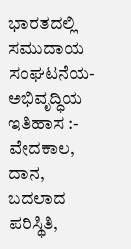ಭಾರತದಲ್ಲಿ ಸಮುದಾಯ ಸಂಘಟನೆಯ-ಅಭಿವೃದ್ಧಿಯ ಇತಿಹಾಸ :- ವೇದಕಾಲ, ದಾನ, ಬದಲಾದ ಪರಿಸ್ಥಿತಿ,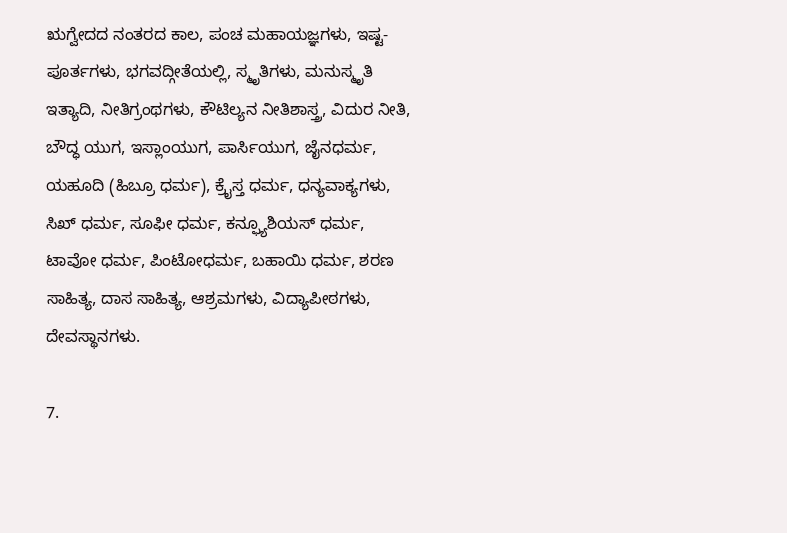ಋಗ್ವೇದದ ನಂತರದ ಕಾಲ, ಪಂಚ ಮಹಾಯಜ್ಞಗಳು, ಇಷ್ಟ-ಪೂರ್ತಗಳು, ಭಗವದ್ಗೀತೆಯಲ್ಲಿ, ಸ್ಮೃತಿಗಳು, ಮನುಸ್ಮೃತಿ ಇತ್ಯಾದಿ, ನೀತಿಗ್ರಂಥಗಳು, ಕೌಟಿಲ್ಯನ ನೀತಿಶಾಸ್ತ್ರ, ವಿದುರ ನೀತಿ, ಬೌದ್ಧ ಯುಗ, ಇಸ್ಲಾಂಯುಗ, ಪಾರ್ಸಿಯುಗ, ಜೈನಧರ್ಮ, ಯಹೂದಿ (ಹಿಬ್ರೂ ಧರ್ಮ), ಕ್ರೈಸ್ತ ಧರ್ಮ, ಧನ್ಯವಾಕ್ಯಗಳು, ಸಿಖ್‍ ಧರ್ಮ, ಸೂಫೀ ಧರ್ಮ, ಕನ್ಫ್ಯೂಶಿಯಸ್ ಧರ್ಮ, ಟಾವೋ ಧರ್ಮ, ಪಿಂಟೋಧರ್ಮ, ಬಹಾಯಿ ಧರ್ಮ, ಶರಣ ಸಾಹಿತ್ಯ, ದಾಸ ಸಾಹಿತ್ಯ, ಆಶ್ರಮಗಳು, ವಿದ್ಯಾಪೀಠಗಳು, ದೇವಸ್ಥಾನಗಳು.

7.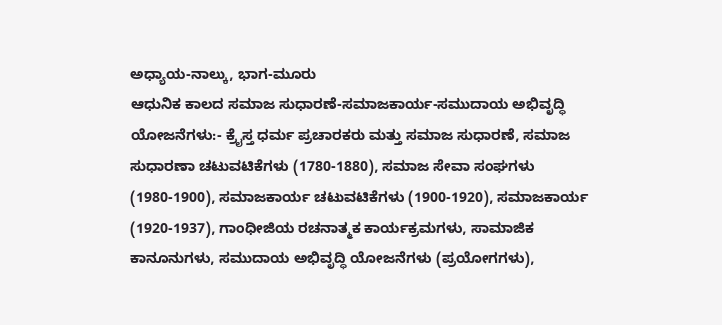ಅಧ್ಯಾಯ-ನಾಲ್ಕು, ಭಾಗ-ಮೂರು
ಆಧುನಿಕ ಕಾಲದ ಸಮಾಜ ಸುಧಾರಣೆ-ಸಮಾಜಕಾರ್ಯ-ಸಮುದಾಯ ಅಭಿವೃದ್ಧಿ ಯೋಜನೆಗಳು:- ಕ್ರೈಸ್ತ ಧರ್ಮ ಪ್ರಚಾರಕರು ಮತ್ತು ಸಮಾಜ ಸುಧಾರಣೆ, ಸಮಾಜ ಸುಧಾರಣಾ ಚಟುವಟಿಕೆಗಳು (1780-1880), ಸಮಾಜ ಸೇವಾ ಸಂಘಗಳು (1980-1900), ಸಮಾಜಕಾರ್ಯ ಚಟುವಟಿಕೆಗಳು (1900-1920), ಸಮಾಜಕಾರ್ಯ (1920-1937), ಗಾಂಧೀಜಿಯ ರಚನಾತ್ಮಕ ಕಾರ್ಯಕ್ರಮಗಳು, ಸಾಮಾಜಿಕ ಕಾನೂನುಗಳು, ಸಮುದಾಯ ಅಭಿವೃದ್ಧಿ ಯೋಜನೆಗಳು (ಪ್ರಯೋಗಗಳು),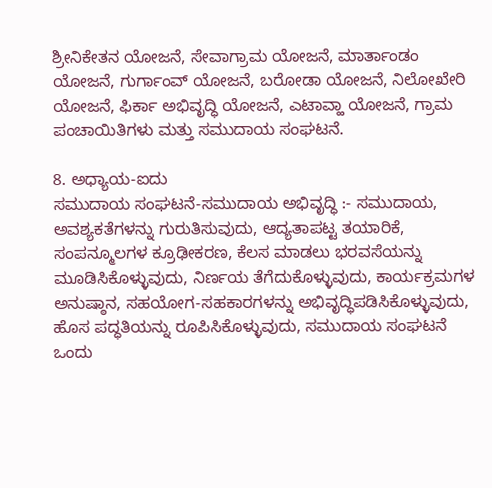ಶ್ರೀನಿಕೇತನ ಯೋಜನೆ, ಸೇವಾಗ್ರಾಮ ಯೋಜನೆ, ಮಾರ್ತಾಂಡಂ ಯೋಜನೆ, ಗುರ್ಗಾಂವ್ ಯೋಜನೆ, ಬರೋಡಾ ಯೋಜನೆ, ನಿಲೋಖೇರಿ ಯೋಜನೆ, ಫಿರ್ಕಾ ಅಭಿವೃದ್ಧಿ ಯೋಜನೆ, ಎಟಾವ್ಹಾ ಯೋಜನೆ, ಗ್ರಾಮ ಪಂಚಾಯಿತಿಗಳು ಮತ್ತು ಸಮುದಾಯ ಸಂಘಟನೆ.

8. ಅಧ್ಯಾಯ-ಐದು
ಸಮುದಾಯ ಸಂಘಟನೆ-ಸಮುದಾಯ ಅಭಿವೃದ್ಧಿ :- ಸಮುದಾಯ, ಅವಶ್ಯಕತೆಗಳನ್ನು ಗುರುತಿಸುವುದು, ಆದ್ಯತಾಪಟ್ಟ ತಯಾರಿಕೆ, ಸಂಪನ್ಮೂಲಗಳ ಕ್ರೂಢೀಕರಣ, ಕೆಲಸ ಮಾಡಲು ಭರವಸೆಯನ್ನು ಮೂಡಿಸಿಕೊಳ್ಳುವುದು, ನಿರ್ಣಯ ತೆಗೆದುಕೊಳ್ಳುವುದು, ಕಾರ್ಯಕ್ರಮಗಳ ಅನುಷ್ಠಾನ, ಸಹಯೋಗ-ಸಹಕಾರಗಳನ್ನು ಅಭಿವೃದ್ಧಿಪಡಿಸಿಕೊಳ್ಳುವುದು, ಹೊಸ ಪದ್ಧತಿಯನ್ನು ರೂಪಿಸಿಕೊಳ್ಳುವುದು, ಸಮುದಾಯ ಸಂಘಟನೆ ಒಂದು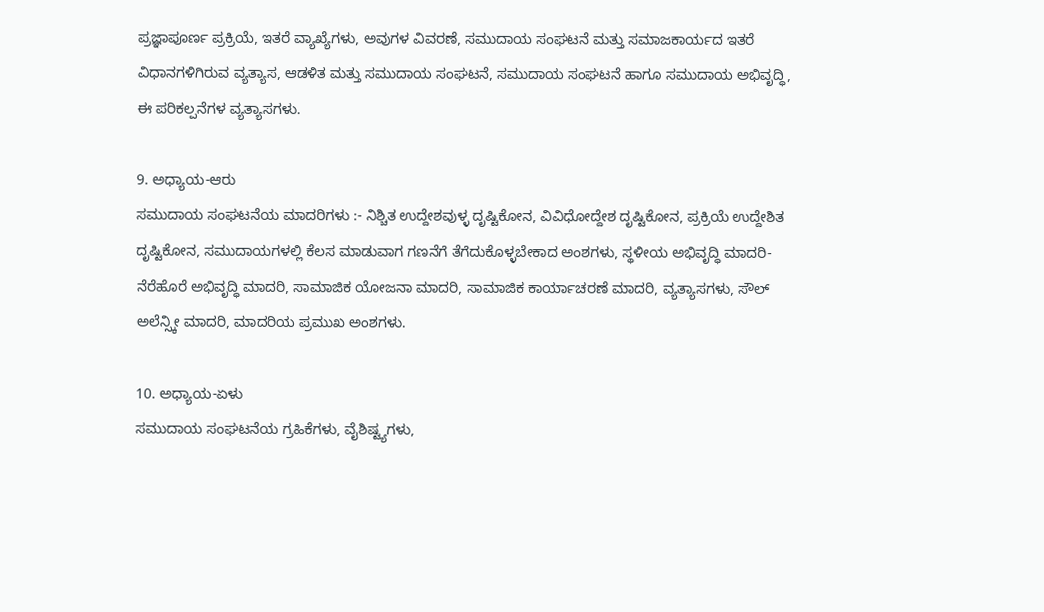ಪ್ರಜ್ಞಾಪೂರ್ಣ ಪ್ರಕ್ರಿಯೆ, ಇತರೆ ವ್ಯಾಖ್ಯೆಗಳು, ಅವುಗಳ ವಿವರಣೆ, ಸಮುದಾಯ ಸಂಘಟನೆ ಮತ್ತು ಸಮಾಜಕಾರ್ಯದ ಇತರೆ ವಿಧಾನಗಳಿಗಿರುವ ವ್ಯತ್ಯಾಸ, ಆಡಳಿತ ಮತ್ತು ಸಮುದಾಯ ಸಂಘಟನೆ, ಸಮುದಾಯ ಸಂಘಟನೆ ಹಾಗೂ ಸಮುದಾಯ ಅಭಿವೃದ್ಧಿ, ಈ ಪರಿಕಲ್ಪನೆಗಳ ವ್ಯತ್ಯಾಸಗಳು.

9. ಅಧ್ಯಾಯ-ಆರು
ಸಮುದಾಯ ಸಂಘಟನೆಯ ಮಾದರಿಗಳು :- ನಿಶ್ಚಿತ ಉದ್ದೇಶವುಳ್ಳ ದೃಷ್ಟಿಕೋನ, ವಿವಿಧೋದ್ದೇಶ ದೃಷ್ಟಿಕೋನ, ಪ್ರಕ್ರಿಯೆ ಉದ್ದೇಶಿತ ದೃಷ್ಟಿಕೋನ, ಸಮುದಾಯಗಳಲ್ಲಿ ಕೆಲಸ ಮಾಡುವಾಗ ಗಣನೆಗೆ ತೆಗೆದುಕೊಳ್ಳಬೇಕಾದ ಅಂಶಗಳು, ಸ್ಥಳೀಯ ಅಭಿವೃದ್ಧಿ ಮಾದರಿ-ನೆರೆಹೊರೆ ಅಭಿವೃದ್ಧಿ ಮಾದರಿ, ಸಾಮಾಜಿಕ ಯೋಜನಾ ಮಾದರಿ, ಸಾಮಾಜಿಕ ಕಾರ್ಯಾಚರಣೆ ಮಾದರಿ, ವ್ಯತ್ಯಾಸಗಳು, ಸೌಲ್ ಅಲೆನ್ಸ್ಕೀ ಮಾದರಿ, ಮಾದರಿಯ ಪ್ರಮುಖ ಅಂಶಗಳು.

10. ಅಧ್ಯಾಯ-ಏಳು
ಸಮುದಾಯ ಸಂಘಟನೆಯ ಗ್ರಹಿಕೆಗಳು, ವೈಶಿಷ್ಟ್ಯಗಳು,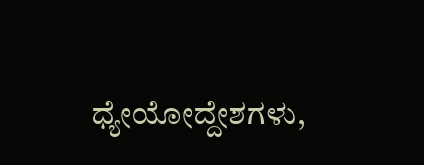ಧ್ಯೇಯೋದ್ದೇಶಗಳು,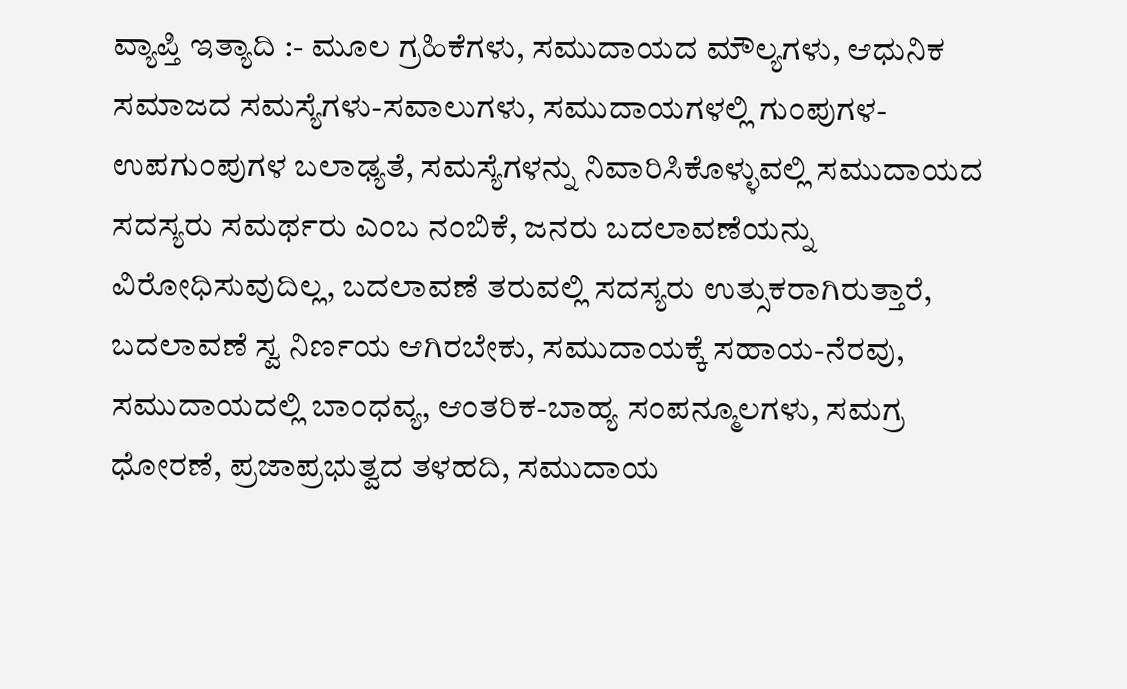ವ್ಯಾಪ್ತಿ ಇತ್ಯಾದಿ :- ಮೂಲ ಗ್ರಹಿಕೆಗಳು, ಸಮುದಾಯದ ಮೌಲ್ಯಗಳು, ಆಧುನಿಕ ಸಮಾಜದ ಸಮಸ್ಯೆಗಳು-ಸವಾಲುಗಳು, ಸಮುದಾಯಗಳಲ್ಲಿ ಗುಂಪುಗಳ-ಉಪಗುಂಪುಗಳ ಬಲಾಢ್ಯತೆ, ಸಮಸ್ಯೆಗಳನ್ನು ನಿವಾರಿಸಿಕೊಳ್ಳುವಲ್ಲಿ ಸಮುದಾಯದ ಸದಸ್ಯರು ಸಮರ್ಥರು ಎಂಬ ನಂಬಿಕೆ, ಜನರು ಬದಲಾವಣೆಯನ್ನು ವಿರೋಧಿಸುವುದಿಲ್ಲ, ಬದಲಾವಣೆ ತರುವಲ್ಲಿ ಸದಸ್ಯರು ಉತ್ಸುಕರಾಗಿರುತ್ತಾರೆ, ಬದಲಾವಣೆ ಸ್ವ ನಿರ್ಣಯ ಆಗಿರಬೇಕು, ಸಮುದಾಯಕ್ಕೆ ಸಹಾಯ-ನೆರವು, ಸಮುದಾಯದಲ್ಲಿ ಬಾಂಧವ್ಯ, ಆಂತರಿಕ-ಬಾಹ್ಯ ಸಂಪನ್ಮೂಲಗಳು, ಸಮಗ್ರ ಧೋರಣೆ, ಪ್ರಜಾಪ್ರಭುತ್ವದ ತಳಹದಿ, ಸಮುದಾಯ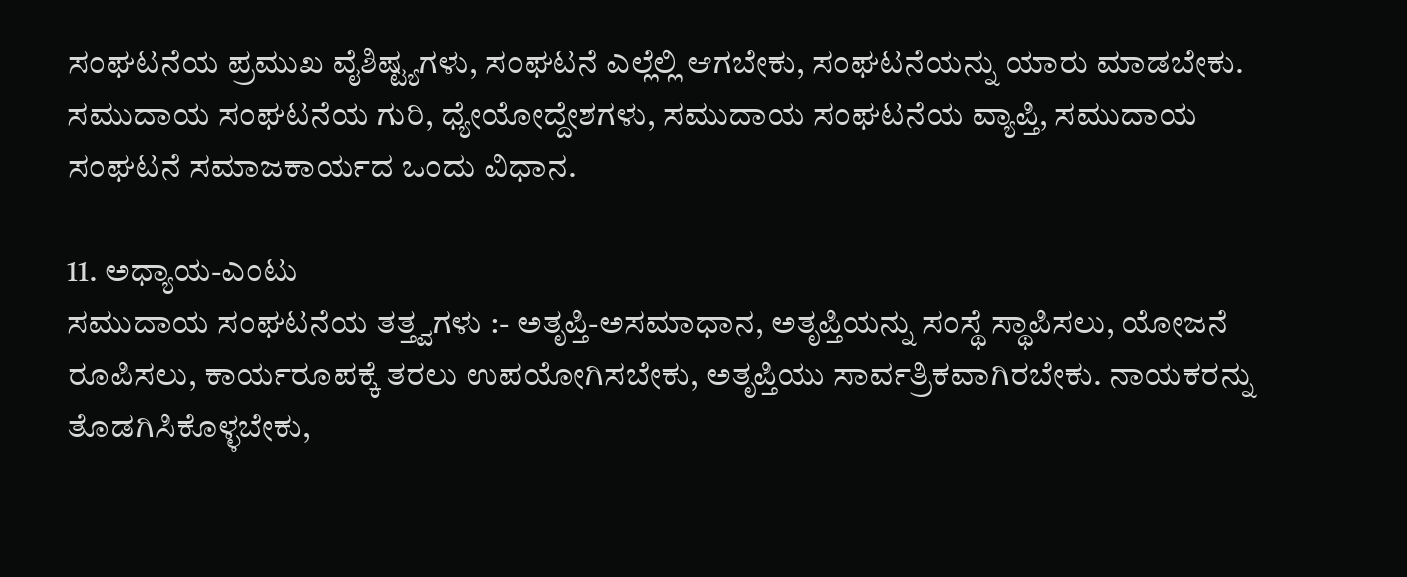ಸಂಘಟನೆಯ ಪ್ರಮುಖ ವೈಶಿಷ್ಟ್ಯಗಳು, ಸಂಘಟನೆ ಎಲ್ಲೆಲ್ಲಿ ಆಗಬೇಕು, ಸಂಘಟನೆಯನ್ನು ಯಾರು ಮಾಡಬೇಕು. ಸಮುದಾಯ ಸಂಘಟನೆಯ ಗುರಿ, ಧ್ಯೇಯೋದ್ದೇಶಗಳು, ಸಮುದಾಯ ಸಂಘಟನೆಯ ವ್ಯಾಪ್ತಿ, ಸಮುದಾಯ ಸಂಘಟನೆ ಸಮಾಜಕಾರ್ಯದ ಒಂದು ವಿಧಾನ.

11. ಅಧ್ಯಾಯ-ಎಂಟು
ಸಮುದಾಯ ಸಂಘಟನೆಯ ತತ್ತ್ವಗಳು :- ಅತೃಪ್ತಿ-ಅಸಮಾಧಾನ, ಅತೃಪ್ತಿಯನ್ನು ಸಂಸ್ಥೆ ಸ್ಥಾಪಿಸಲು, ಯೋಜನೆ ರೂಪಿಸಲು, ಕಾರ್ಯರೂಪಕ್ಕೆ ತರಲು ಉಪಯೋಗಿಸಬೇಕು, ಅತೃಪ್ತಿಯು ಸಾರ್ವತ್ರಿಕವಾಗಿರಬೇಕು. ನಾಯಕರನ್ನು ತೊಡಗಿಸಿಕೊಳ್ಳಬೇಕು,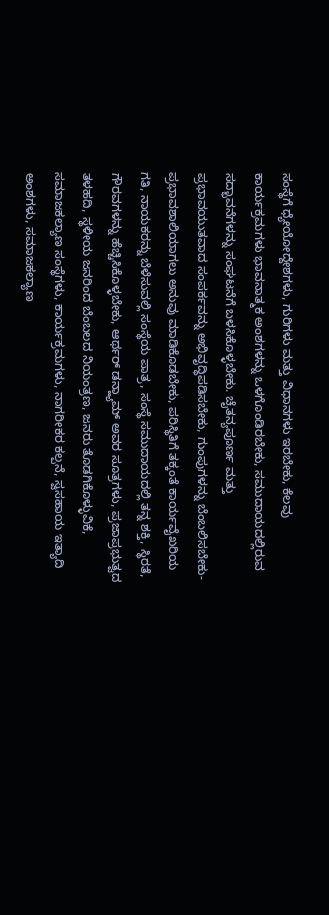ಸಂಸ್ಥೆಗೆ ಧ್ಯೇಯೋದ್ದೇಶಗಳು, ಗುರಿಗಳು ಮತ್ತು ವಿಧಾನಗಳು ಇರಬೇಕು, ಕೆಲವು ಕಾರ್ಯಕ್ರಮಗಳು ಭಾವನಾತ್ಮಕ ಅಂಶಗಳನ್ನು ಒಳಗೊಂಡಿರಬೇಕು, ಸಮುದಾಯದಲ್ಲಿರುವ ಸದ್ಭಾವನೆಗಳನ್ನು ಸಂಘಟನೆಗೆ ಬಳಸಿಕೊಳ್ಳಬೇಕು. ಚೈತನ್ಯಪೂರ್ಣ ಮತ್ತು ಪ್ರಭಾವಯುತವಾದ ಸಂಪರ್ಕವನ್ನು ಅಭಿವೃದ್ಧಿಪಡಿಸಬೇಕು, ಗುಂಪುಗಳನ್ನು ಬೆಂಬಲಿಸಬೇಕು-ಪ್ರಭಾವಶಾಲಿಯಾಗಲು ಅನುವು ಮಾಡಿಕೊಡಬೇಕು, ಪರಿಸ್ಥಿತಿಗೆ ತಕ್ಕಂತೆ ಕಾರ್ಯವೈಖರಿಯ ಗತಿ, ನಾಯಕರನ್ನು ಬೆಳೆಸುವಲ್ಲಿ ಸಂಸ್ಥೆಯ ಪಾತ್ರ, ಸಂಸ್ಥೆ ಸಮುದಾಯದಲ್ಲಿ ತನ್ನ ಶಕ್ತಿ, ಸ್ಥಿರತೆ, ಗೌರವಗಳನ್ನು ಹೆಚ್ಚಿಸಿಕೊಳ್ಳಬೇಕು, ಆರ್ಥರ್ ಡನ್ಹ್ಯಾಮ್ ಅವರ ಸೂತ್ರಗಳು, ಪ್ರಜಾಪ್ರಭುತ್ವದ ತಳಹದಿ, ಸ್ಥಳೀಯ ಜನರಿಂದ ಬೆಂಬಲದ ನಿಯಂತ್ರಣ, ಜನರು ತೊಡಗಿಕೊಳ್ಳುವಿಕೆ, ಸಮಾಜಕಲ್ಯಾಣ ಸಂಸ್ಥೆಗಳು, ಕಾರ್ಯಕ್ರಮಗಳು, ನಾಗರೀಕರ ಕಲ್ಪನೆ, ಸ್ವಸಹಾಯ ಇತ್ಯಾದಿ ಅಂಶಗಳು, ಸಮಾಜಕಲ್ಯಾಣ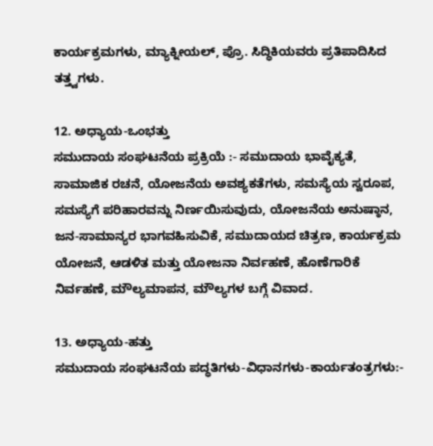ಕಾರ್ಯಕ್ರಮಗಳು, ಮ್ಯಾಕ್ನೀಯಲ್, ಪ್ರೊ. ಸಿದ್ಧಿಕಿಯವರು ಪ್ರತಿಪಾದಿಸಿದ ತತ್ತ್ವಗಳು.

12. ಅಧ್ಯಾಯ-ಒಂಭತ್ತು
ಸಮುದಾಯ ಸಂಘಟನೆಯ ಪ್ರಕ್ರಿಯೆ :- ಸಮುದಾಯ ಭಾವೈಕ್ಯತೆ, ಸಾಮಾಜಿಕ ರಚನೆ, ಯೋಜನೆಯ ಅವಶ್ಯಕತೆಗಳು, ಸಮಸ್ಯೆಯ ಸ್ವರೂಪ, ಸಮಸ್ಯೆಗೆ ಪರಿಹಾರವನ್ನು ನಿರ್ಣಯಿಸುವುದು, ಯೋಜನೆಯ ಅನುಷ್ಠಾನ, ಜನ-ಸಾಮಾನ್ಯರ ಭಾಗವಹಿಸುವಿಕೆ, ಸಮುದಾಯದ ಚಿತ್ರಣ, ಕಾರ್ಯಕ್ರಮ ಯೋಜನೆ, ಆಡಳಿತ ಮತ್ತು ಯೋಜನಾ ನಿರ್ವಹಣೆ, ಹೊಣೆಗಾರಿಕೆ ನಿರ್ವಹಣೆ, ಮೌಲ್ಯಮಾಪನ, ಮೌಲ್ಯಗಳ ಬಗ್ಗೆ ವಿವಾದ.

13. ಅಧ್ಯಾಯ-ಹತ್ತು
ಸಮುದಾಯ ಸಂಘಟನೆಯ ಪದ್ಧತಿಗಳು-ವಿಧಾನಗಳು-ಕಾರ್ಯತಂತ್ರಗಳು:-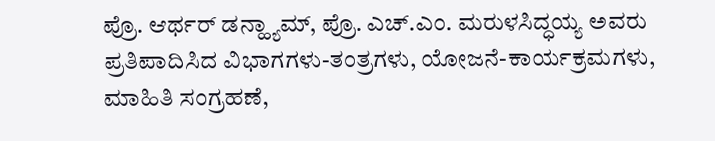ಪ್ರೊ. ಆರ್ಥರ್ ಡನ್ಹ್ಯಾಮ್, ಪ್ರೊ. ಎಚ್.ಎಂ. ಮರುಳಸಿದ್ಧಯ್ಯ ಅವರು ಪ್ರತಿಪಾದಿಸಿದ ವಿಭಾಗಗಳು-ತಂತ್ರಗಳು, ಯೋಜನೆ-ಕಾರ್ಯಕ್ರಮಗಳು, ಮಾಹಿತಿ ಸಂಗ್ರಹಣೆ,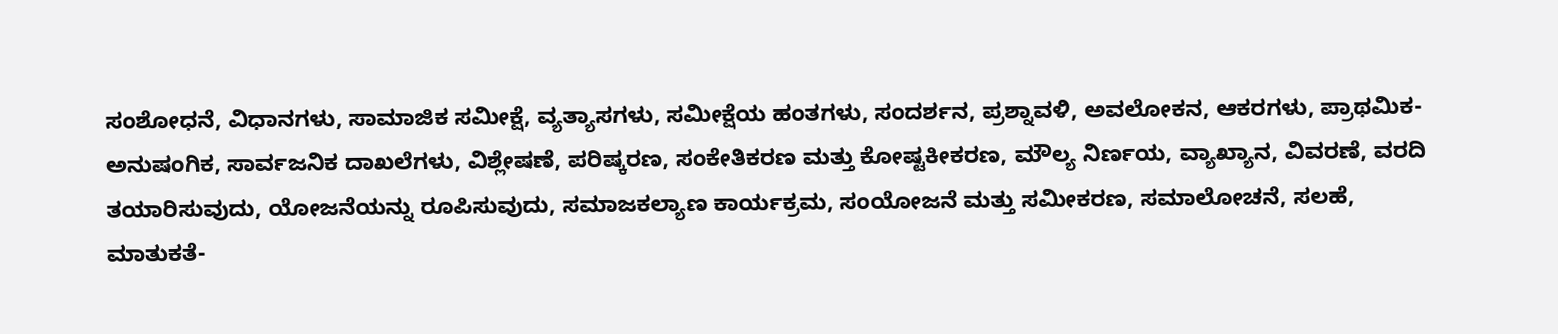ಸಂಶೋಧನೆ, ವಿಧಾನಗಳು, ಸಾಮಾಜಿಕ ಸಮೀಕ್ಷೆ, ವ್ಯತ್ಯಾಸಗಳು, ಸಮೀಕ್ಷೆಯ ಹಂತಗಳು, ಸಂದರ್ಶನ, ಪ್ರಶ್ನಾವಳಿ, ಅವಲೋಕನ, ಆಕರಗಳು, ಪ್ರಾಥಮಿಕ-ಅನುಷಂಗಿಕ, ಸಾರ್ವಜನಿಕ ದಾಖಲೆಗಳು, ವಿಶ್ಲೇಷಣೆ, ಪರಿಷ್ಕರಣ, ಸಂಕೇತಿಕರಣ ಮತ್ತು ಕೋಷ್ಟಕೀಕರಣ, ಮೌಲ್ಯ ನಿರ್ಣಯ, ವ್ಯಾಖ್ಯಾನ, ವಿವರಣೆ, ವರದಿ ತಯಾರಿಸುವುದು, ಯೋಜನೆಯನ್ನು ರೂಪಿಸುವುದು, ಸಮಾಜಕಲ್ಯಾಣ ಕಾರ್ಯಕ್ರಮ, ಸಂಯೋಜನೆ ಮತ್ತು ಸಮೀಕರಣ, ಸಮಾಲೋಚನೆ, ಸಲಹೆ, ಮಾತುಕತೆ-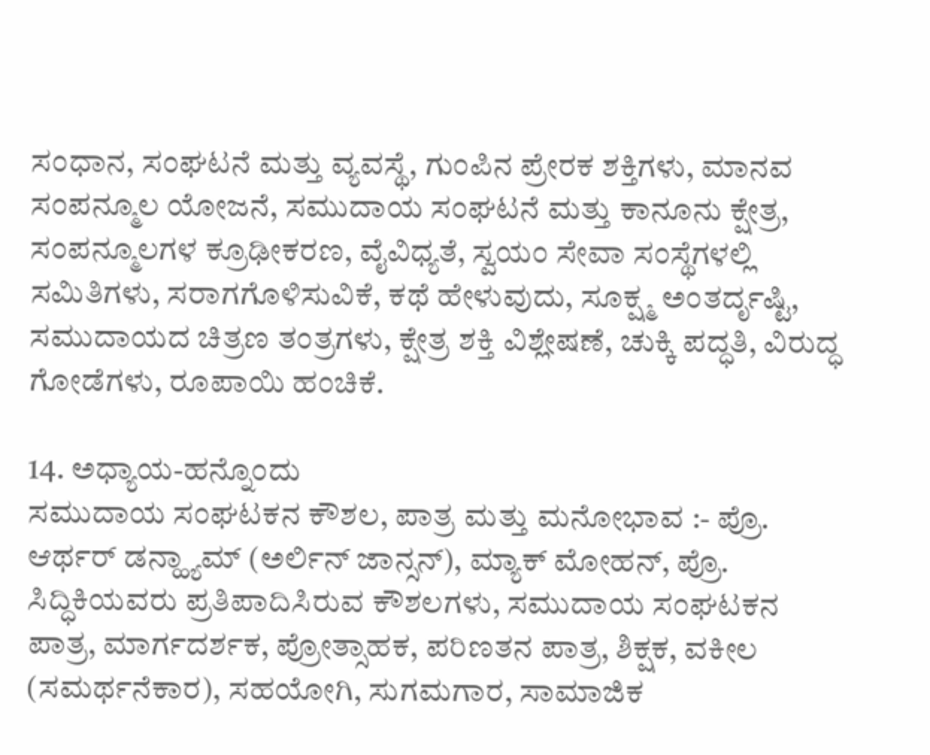ಸಂಧಾನ, ಸಂಘಟನೆ ಮತ್ತು ವ್ಯವಸ್ಥೆ, ಗುಂಪಿನ ಪ್ರೇರಕ ಶಕ್ತಿಗಳು, ಮಾನವ ಸಂಪನ್ಮೂಲ ಯೋಜನೆ, ಸಮುದಾಯ ಸಂಘಟನೆ ಮತ್ತು ಕಾನೂನು ಕ್ಷೇತ್ರ, ಸಂಪನ್ಮೂಲಗಳ ಕ್ರೂಢೀಕರಣ, ವೈವಿಧ್ಯತೆ, ಸ್ವಯಂ ಸೇವಾ ಸಂಸ್ಥೆಗಳಲ್ಲಿ ಸಮಿತಿಗಳು, ಸರಾಗಗೊಳಿಸುವಿಕೆ, ಕಥೆ ಹೇಳುವುದು, ಸೂಕ್ಷ್ಮ ಅಂತರ್ದೃಷ್ಟಿ, ಸಮುದಾಯದ ಚಿತ್ರಣ ತಂತ್ರಗಳು, ಕ್ಷೇತ್ರ ಶಕ್ತಿ ವಿಶ್ಲೇಷಣೆ, ಚುಕ್ಕಿ ಪದ್ಧತಿ, ವಿರುದ್ಧ ಗೋಡೆಗಳು, ರೂಪಾಯಿ ಹಂಚಿಕೆ.

14. ಅಧ್ಯಾಯ-ಹನ್ನೊಂದು
ಸಮುದಾಯ ಸಂಘಟಕನ ಕೌಶಲ, ಪಾತ್ರ ಮತ್ತು ಮನೋಭಾವ :- ಪ್ರೊ. ಆರ್ಥರ್ ಡನ್ಹ್ಯಾಮ್ (ಅರ್ಲಿನ್ ಜಾನ್ಸನ್), ಮ್ಯಾಕ್ ಮೋಹನ್, ಪ್ರೊ. ಸಿದ್ಧಿಕಿಯವರು ಪ್ರತಿಪಾದಿಸಿರುವ ಕೌಶಲಗಳು, ಸಮುದಾಯ ಸಂಘಟಕನ ಪಾತ್ರ, ಮಾರ್ಗದರ್ಶಕ, ಪ್ರೋತ್ಸಾಹಕ, ಪರಿಣತನ ಪಾತ್ರ, ಶಿಕ್ಷಕ, ವಕೀಲ (ಸಮರ್ಥನೆಕಾರ), ಸಹಯೋಗಿ, ಸುಗಮಗಾರ, ಸಾಮಾಜಿಕ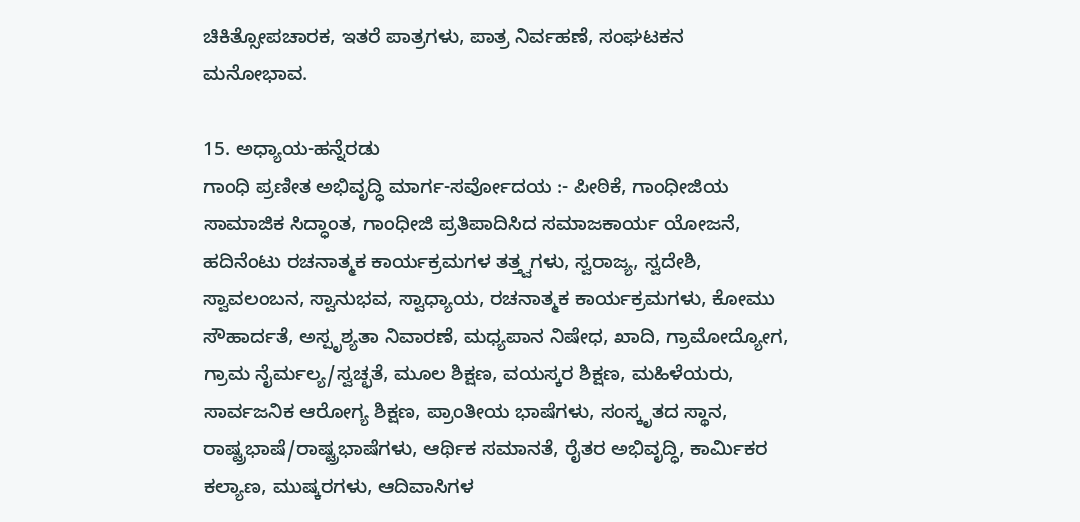ಚಿಕಿತ್ಸೋಪಚಾರಕ, ಇತರೆ ಪಾತ್ರಗಳು, ಪಾತ್ರ ನಿರ್ವಹಣೆ, ಸಂಘಟಕನ ಮನೋಭಾವ.

15. ಅಧ್ಯಾಯ-ಹನ್ನೆರಡು
ಗಾಂಧಿ ಪ್ರಣೀತ ಅಭಿವೃದ್ಧಿ ಮಾರ್ಗ-ಸರ್ವೋದಯ :- ಪೀಠಿಕೆ, ಗಾಂಧೀಜಿಯ ಸಾಮಾಜಿಕ ಸಿದ್ಧಾಂತ, ಗಾಂಧೀಜಿ ಪ್ರತಿಪಾದಿಸಿದ ಸಮಾಜಕಾರ್ಯ ಯೋಜನೆ, ಹದಿನೆಂಟು ರಚನಾತ್ಮಕ ಕಾರ್ಯಕ್ರಮಗಳ ತತ್ತ್ವಗಳು, ಸ್ವರಾಜ್ಯ, ಸ್ವದೇಶಿ, ಸ್ವಾವಲಂಬನ, ಸ್ವಾನುಭವ, ಸ್ವಾಧ್ಯಾಯ, ರಚನಾತ್ಮಕ ಕಾರ್ಯಕ್ರಮಗಳು, ಕೋಮು ಸೌಹಾರ್ದತೆ, ಅಸ್ಪೃಶ್ಯತಾ ನಿವಾರಣೆ, ಮಧ್ಯಪಾನ ನಿಷೇಧ, ಖಾದಿ, ಗ್ರಾಮೋದ್ಯೋಗ, ಗ್ರಾಮ ನೈರ್ಮಲ್ಯ/ಸ್ವಚ್ಛತೆ, ಮೂಲ ಶಿಕ್ಷಣ, ವಯಸ್ಕರ ಶಿಕ್ಷಣ, ಮಹಿಳೆಯರು, ಸಾರ್ವಜನಿಕ ಆರೋಗ್ಯ ಶಿಕ್ಷಣ, ಪ್ರಾಂತೀಯ ಭಾಷೆಗಳು, ಸಂಸ್ಕೃತದ ಸ್ಥಾನ, ರಾಷ್ಟ್ರಭಾಷೆ/ರಾಷ್ಟ್ರಭಾಷೆಗಳು, ಆರ್ಥಿಕ ಸಮಾನತೆ, ರೈತರ ಅಭಿವೃದ್ಧಿ, ಕಾರ್ಮಿಕರ ಕಲ್ಯಾಣ, ಮುಷ್ಕರಗಳು, ಆದಿವಾಸಿಗಳ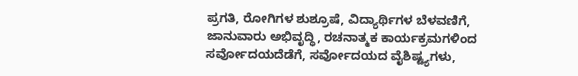ಪ್ರಗತಿ, ರೋಗಿಗಳ ಶುಶ್ರೂಷೆ, ವಿದ್ಯಾರ್ಥಿಗಳ ಬೆಳವಣಿಗೆ, ಜಾನುವಾರು ಅಭಿವೃದ್ಧಿ, ರಚನಾತ್ಮಕ ಕಾರ್ಯಕ್ರಮಗಳಿಂದ ಸರ್ವೋದಯದೆಡೆಗೆ, ಸರ್ವೋದಯದ ವೈಶಿಷ್ಟ್ಯಗಳು,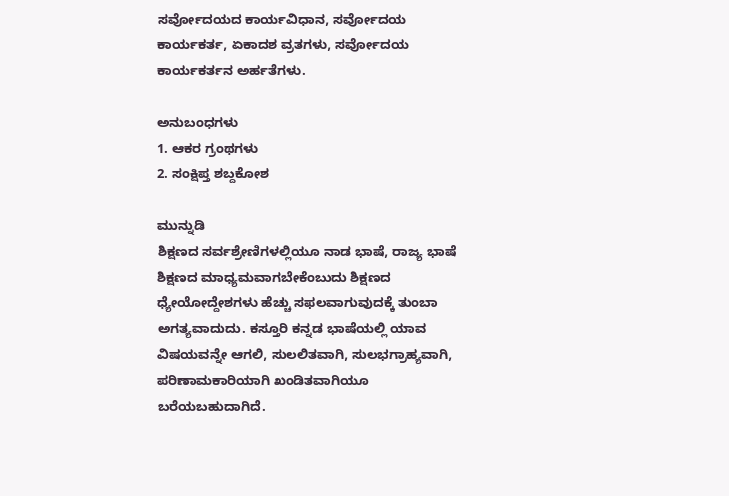ಸರ್ವೋದಯದ ಕಾರ್ಯವಿಧಾನ, ಸರ್ವೋದಯ ಕಾರ್ಯಕರ್ತ, ಏಕಾದಶ ವ್ರತಗಳು, ಸರ್ವೋದಯ ಕಾರ್ಯಕರ್ತನ ಅರ್ಹತೆಗಳು.

ಅನುಬಂಧಗಳು
1. ಆಕರ ಗ್ರಂಥಗಳು
2. ಸಂಕ್ಷಿಪ್ತ ಶಬ್ದಕೋಶ

ಮುನ್ನುಡಿ
ಶಿಕ್ಷಣದ ಸರ್ವಶ್ರೇಣಿಗಳಲ್ಲಿಯೂ ನಾಡ ಭಾಷೆ, ರಾಜ್ಯ ಭಾಷೆ ಶಿಕ್ಷಣದ ಮಾಧ್ಯಮವಾಗಬೇಕೆಂಬುದು ಶಿಕ್ಷಣದ ಧ್ಯೇಯೋದ್ದೇಶಗಳು ಹೆಚ್ಚು ಸಫಲವಾಗುವುದಕ್ಕೆ ತುಂಬಾ ಅಗತ್ಯವಾದುದು. ಕಸ್ತೂರಿ ಕನ್ನಡ ಭಾಷೆಯಲ್ಲಿ ಯಾವ ವಿಷಯವನ್ನೇ ಆಗಲಿ, ಸುಲಲಿತವಾಗಿ, ಸುಲಭಗ್ರಾಹ್ಯವಾಗಿ, ಪರಿಣಾಮಕಾರಿಯಾಗಿ ಖಂಡಿತವಾಗಿಯೂ ಬರೆಯಬಹುದಾಗಿದೆ.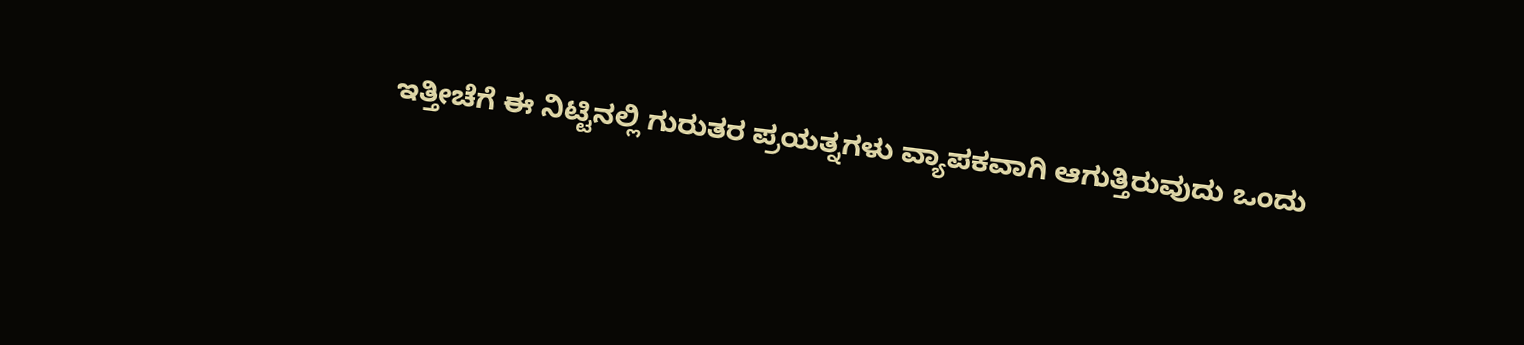ಇತ್ತೀಚೆಗೆ ಈ ನಿಟ್ಟಿನಲ್ಲಿ ಗುರುತರ ಪ್ರಯತ್ನಗಳು ವ್ಯಾಪಕವಾಗಿ ಆಗುತ್ತಿರುವುದು ಒಂದು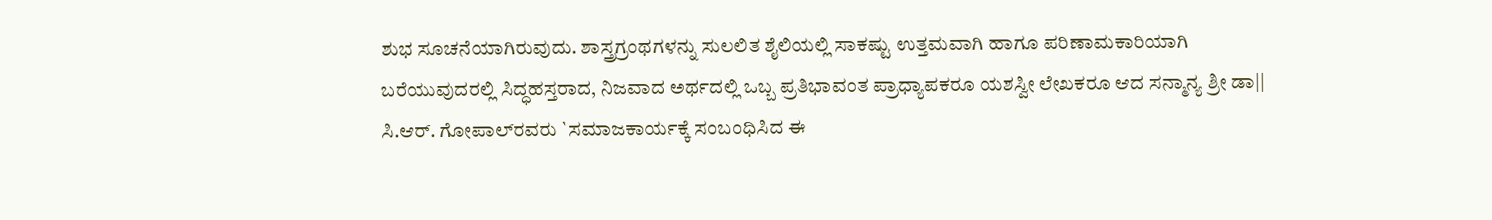ಶುಭ ಸೂಚನೆಯಾಗಿರುವುದು. ಶಾಸ್ತ್ರಗ್ರಂಥಗಳನ್ನು ಸುಲಲಿತ ಶೈಲಿಯಲ್ಲಿ ಸಾಕಷ್ಟು ಉತ್ತಮವಾಗಿ ಹಾಗೂ ಪರಿಣಾಮಕಾರಿಯಾಗಿ ಬರೆಯುವುದರಲ್ಲಿ ಸಿದ್ಧಹಸ್ತರಾದ, ನಿಜವಾದ ಅರ್ಥದಲ್ಲಿ ಒಬ್ಬ ಪ್ರತಿಭಾವಂತ ಪ್ರಾಧ್ಯಾಪಕರೂ ಯಶಸ್ವೀ ಲೇಖಕರೂ ಆದ ಸನ್ಮಾನ್ಯ ಶ್ರೀ ಡಾ|| ಸಿ.ಆರ್. ಗೋಪಾಲ್‍ರವರು `ಸಮಾಜಕಾರ್ಯಕ್ಕೆ ಸಂಬಂಧಿಸಿದ ಈ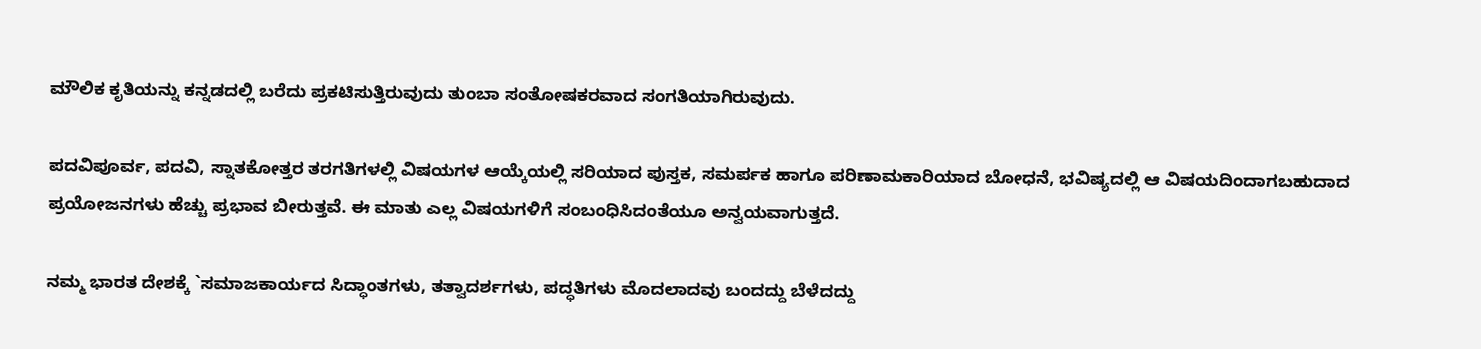ಮೌಲಿಕ ಕೃತಿಯನ್ನು ಕನ್ನಡದಲ್ಲಿ ಬರೆದು ಪ್ರಕಟಿಸುತ್ತಿರುವುದು ತುಂಬಾ ಸಂತೋಷಕರವಾದ ಸಂಗತಿಯಾಗಿರುವುದು.

ಪದವಿಪೂರ್ವ, ಪದವಿ, ಸ್ನಾತಕೋತ್ತರ ತರಗತಿಗಳಲ್ಲಿ ವಿಷಯಗಳ ಆಯ್ಕೆಯಲ್ಲಿ ಸರಿಯಾದ ಪುಸ್ತಕ, ಸಮರ್ಪಕ ಹಾಗೂ ಪರಿಣಾಮಕಾರಿಯಾದ ಬೋಧನೆ, ಭವಿಷ್ಯದಲ್ಲಿ ಆ ವಿಷಯದಿಂದಾಗಬಹುದಾದ ಪ್ರಯೋಜನಗಳು ಹೆಚ್ಚು ಪ್ರಭಾವ ಬೀರುತ್ತವೆ. ಈ ಮಾತು ಎಲ್ಲ ವಿಷಯಗಳಿಗೆ ಸಂಬಂಧಿಸಿದಂತೆಯೂ ಅನ್ವಯವಾಗುತ್ತದೆ.

ನಮ್ಮ ಭಾರತ ದೇಶಕ್ಕೆ `ಸಮಾಜಕಾರ್ಯದ ಸಿದ್ಧಾಂತಗಳು, ತತ್ವಾದರ್ಶಗಳು, ಪದ್ಧತಿಗಳು ಮೊದಲಾದವು ಬಂದದ್ದು ಬೆಳೆದದ್ದು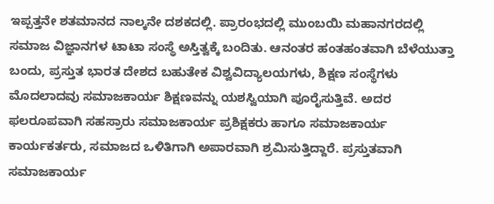ಇಪ್ಪತ್ತನೇ ಶತಮಾನದ ನಾಲ್ಕನೇ ದಶಕದಲ್ಲಿ. ಪ್ರಾರಂಭದಲ್ಲಿ ಮುಂಬಯಿ ಮಹಾನಗರದಲ್ಲಿ ಸಮಾಜ ವಿಜ್ಞಾನಗಳ ಟಾಟಾ ಸಂಸ್ಥೆ ಅಸ್ತಿತ್ವಕ್ಕೆ ಬಂದಿತು. ಆನಂತರ ಹಂತಹಂತವಾಗಿ ಬೆಳೆಯುತ್ತಾ ಬಂದು, ಪ್ರಸ್ತುತ ಭಾರತ ದೇಶದ ಬಹುತೇಕ ವಿಶ್ವವಿದ್ಯಾಲಯಗಳು, ಶಿಕ್ಷಣ ಸಂಸ್ಥೆಗಳು ಮೊದಲಾದವು ಸಮಾಜಕಾರ್ಯ ಶಿಕ್ಷಣವನ್ನು ಯಶಸ್ವಿಯಾಗಿ ಪೂರೈಸುತ್ತಿವೆ. ಅದರ ಫಲರೂಪವಾಗಿ ಸಹಸ್ರಾರು ಸಮಾಜಕಾರ್ಯ ಪ್ರಶಿಕ್ಷಕರು ಹಾಗೂ ಸಮಾಜಕಾರ್ಯ ಕಾರ್ಯಕರ್ತರು, ಸಮಾಜದ ಒಳಿತಿಗಾಗಿ ಅಪಾರವಾಗಿ ಶ್ರಮಿಸುತ್ತಿದ್ದಾರೆ. ಪ್ರಸ್ತುತವಾಗಿ ಸಮಾಜಕಾರ್ಯ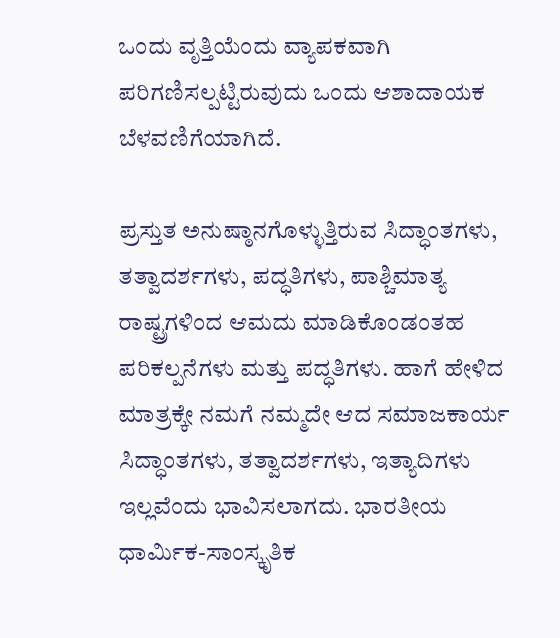ಒಂದು ವೃತ್ತಿಯೆಂದು ವ್ಯಾಪಕವಾಗಿ ಪರಿಗಣಿಸಲ್ಪಟ್ಟಿರುವುದು ಒಂದು ಆಶಾದಾಯಕ ಬೆಳವಣಿಗೆಯಾಗಿದೆ.

ಪ್ರಸ್ತುತ ಅನುಷ್ಠಾನಗೊಳ್ಳುತ್ತಿರುವ ಸಿದ್ಧಾಂತಗಳು, ತತ್ವಾದರ್ಶಗಳು, ಪದ್ಧತಿಗಳು, ಪಾಶ್ಚಿಮಾತ್ಯ ರಾಷ್ಟ್ರಗಳಿಂದ ಆಮದು ಮಾಡಿಕೊಂಡಂತಹ ಪರಿಕಲ್ಪನೆಗಳು ಮತ್ತು ಪದ್ಧತಿಗಳು. ಹಾಗೆ ಹೇಳಿದ ಮಾತ್ರಕ್ಕೇ ನಮಗೆ ನಮ್ಮದೇ ಆದ ಸಮಾಜಕಾರ್ಯ ಸಿದ್ಧಾಂತಗಳು, ತತ್ವಾದರ್ಶಗಳು, ಇತ್ಯಾದಿಗಳು ಇಲ್ಲವೆಂದು ಭಾವಿಸಲಾಗದು. ಭಾರತೀಯ ಧಾರ್ಮಿಕ-ಸಾಂಸ್ಕೃತಿಕ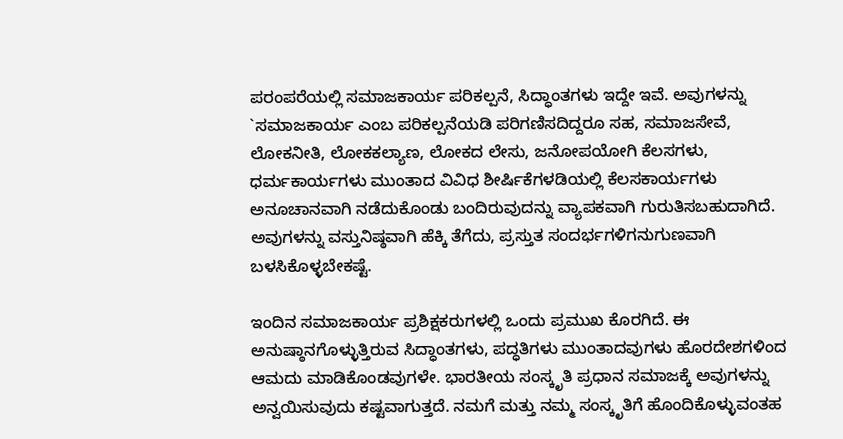ಪರಂಪರೆಯಲ್ಲಿ ಸಮಾಜಕಾರ್ಯ ಪರಿಕಲ್ಪನೆ, ಸಿದ್ಧಾಂತಗಳು ಇದ್ದೇ ಇವೆ. ಅವುಗಳನ್ನು `ಸಮಾಜಕಾರ್ಯ ಎಂಬ ಪರಿಕಲ್ಪನೆಯಡಿ ಪರಿಗಣಿಸದಿದ್ದರೂ ಸಹ, ಸಮಾಜಸೇವೆ, ಲೋಕನೀತಿ, ಲೋಕಕಲ್ಯಾಣ, ಲೋಕದ ಲೇಸು, ಜನೋಪಯೋಗಿ ಕೆಲಸಗಳು, ಧರ್ಮಕಾರ್ಯಗಳು ಮುಂತಾದ ವಿವಿಧ ಶೀರ್ಷಿಕೆಗಳಡಿಯಲ್ಲಿ ಕೆಲಸಕಾರ್ಯಗಳು ಅನೂಚಾನವಾಗಿ ನಡೆದುಕೊಂಡು ಬಂದಿರುವುದನ್ನು ವ್ಯಾಪಕವಾಗಿ ಗುರುತಿಸಬಹುದಾಗಿದೆ. ಅವುಗಳನ್ನು ವಸ್ತುನಿಷ್ಠವಾಗಿ ಹೆಕ್ಕಿ ತೆಗೆದು, ಪ್ರಸ್ತುತ ಸಂದರ್ಭಗಳಿಗನುಗುಣವಾಗಿ ಬಳಸಿಕೊಳ್ಳಬೇಕಷ್ಟೆ.

ಇಂದಿನ ಸಮಾಜಕಾರ್ಯ ಪ್ರಶಿಕ್ಷಕರುಗಳಲ್ಲಿ ಒಂದು ಪ್ರಮುಖ ಕೊರಗಿದೆ. ಈ ಅನುಷ್ಠಾನಗೊಳ್ಳುತ್ತಿರುವ ಸಿದ್ಧಾಂತಗಳು, ಪದ್ಧತಿಗಳು ಮುಂತಾದವುಗಳು ಹೊರದೇಶಗಳಿಂದ ಆಮದು ಮಾಡಿಕೊಂಡವುಗಳೇ. ಭಾರತೀಯ ಸಂಸ್ಕೃತಿ ಪ್ರಧಾನ ಸಮಾಜಕ್ಕೆ ಅವುಗಳನ್ನು ಅನ್ವಯಿಸುವುದು ಕಷ್ಟವಾಗುತ್ತದೆ. ನಮಗೆ ಮತ್ತು ನಮ್ಮ ಸಂಸ್ಕೃತಿಗೆ ಹೊಂದಿಕೊಳ್ಳುವಂತಹ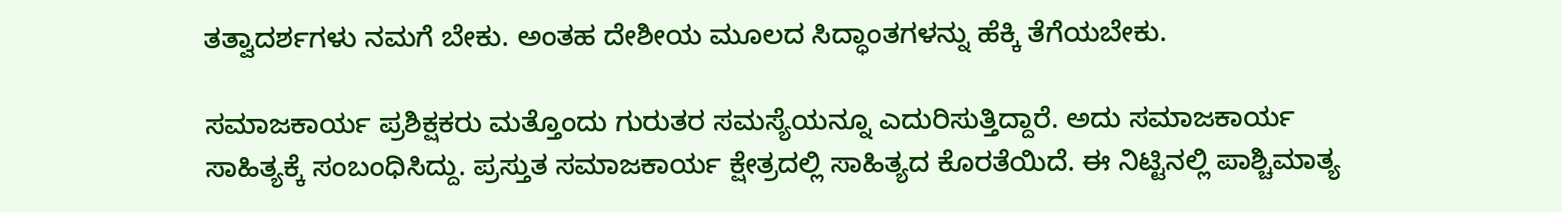ತತ್ವಾದರ್ಶಗಳು ನಮಗೆ ಬೇಕು. ಅಂತಹ ದೇಶೀಯ ಮೂಲದ ಸಿದ್ಧಾಂತಗಳನ್ನು ಹೆಕ್ಕಿ ತೆಗೆಯಬೇಕು.

ಸಮಾಜಕಾರ್ಯ ಪ್ರಶಿಕ್ಷಕರು ಮತ್ತೊಂದು ಗುರುತರ ಸಮಸ್ಯೆಯನ್ನೂ ಎದುರಿಸುತ್ತಿದ್ದಾರೆ. ಅದು ಸಮಾಜಕಾರ್ಯ ಸಾಹಿತ್ಯಕ್ಕೆ ಸಂಬಂಧಿಸಿದ್ದು. ಪ್ರಸ್ತುತ ಸಮಾಜಕಾರ್ಯ ಕ್ಷೇತ್ರದಲ್ಲಿ ಸಾಹಿತ್ಯದ ಕೊರತೆಯಿದೆ. ಈ ನಿಟ್ಟಿನಲ್ಲಿ ಪಾಶ್ಚಿಮಾತ್ಯ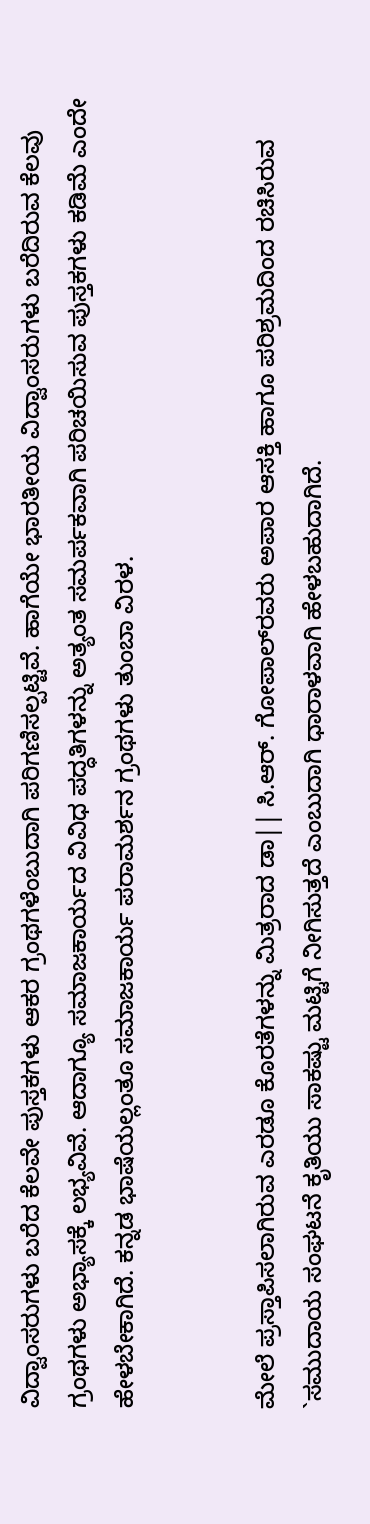ವಿದ್ವಾಂಸರುಗಳು ಬರೆದ ಕೆಲವೇ ಪುಸ್ತಕಗಳು ಆಕರ ಗ್ರಂಥಗಳೆಂಬುದಾಗಿ ಪರಿಗಣಿಸಲ್ಪಟ್ಟಿವೆ. ಹಾಗೆಯೇ ಭಾರತೀಯ ವಿದ್ವಾಂಸರುಗಳು ಬರೆದಿರುವ ಕೆಲವು ಗ್ರಂಥಗಳು ಅಭ್ಯಾಸಕ್ಕೆ ಲಭ್ಯವಿವೆ. ಆದಾಗ್ಯೂ ಸಮಾಜಕಾರ್ಯದ ವಿವಿಧ ಪದ್ಧತಿಗಳನ್ನು ಅತ್ಯಂತ ಸಮರ್ಪಕವಾಗಿ ಪರಿಚಯಿಸುವ ಪುಸ್ತಕಗಳು ಕಡಿಮೆ ಎಂದೇ ಹೇಳಬೇಕಾಗಿದೆ. ಕನ್ನಡ ಭಾಷೆಯಲ್ಲಂತೂ ಸಮಾಜಕಾರ್ಯ ಪರಾಮರ್ಶನ ಗ್ರಂಥಗಳು ತುಂಬಾ ವಿರಳ.


ಮೇಲೆ ಪ್ರಸ್ತಾಪಿಸಲಾಗಿರುವ ಎರಡೂ ಕೊರತೆಗಳನ್ನು ಮಿತ್ರರಾದ ಡಾ|| ಸಿ.ಆರ್. ಗೋಪಾಲ್‍ರವರು ಅಪಾರ ಆಸಕ್ತಿ ಹಾಗೂ ಪರಿಶ್ರಮದಿಂದ ರಚಿಸಿರುವ `ಸಮುದಾಯ ಸಂಘಟನೆ ಕೃತಿಯು ಸಾಕಷ್ಟು ಮಟ್ಟಿಗೆ ನೀಗಿಸುತ್ತದೆ ಎಂಬುದಾಗಿ ಧಾರಾಳವಾಗಿ ಹೇಳಬಹುದಾಗಿದೆ.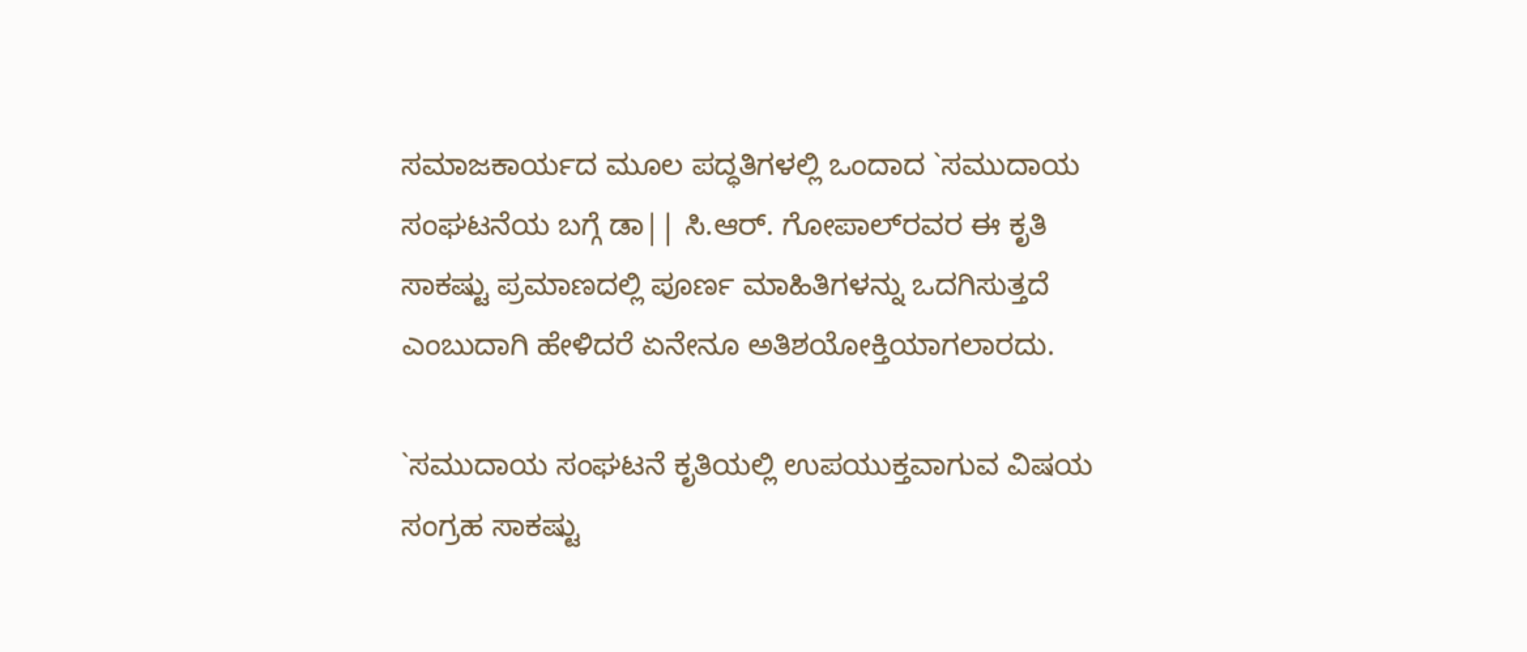ಸಮಾಜಕಾರ್ಯದ ಮೂಲ ಪದ್ಧತಿಗಳಲ್ಲಿ ಒಂದಾದ `ಸಮುದಾಯ ಸಂಘಟನೆಯ ಬಗ್ಗೆ ಡಾ|| ಸಿ.ಆರ್. ಗೋಪಾಲ್‍ರವರ ಈ ಕೃತಿ ಸಾಕಷ್ಟು ಪ್ರಮಾಣದಲ್ಲಿ ಪೂರ್ಣ ಮಾಹಿತಿಗಳನ್ನು ಒದಗಿಸುತ್ತದೆ ಎಂಬುದಾಗಿ ಹೇಳಿದರೆ ಏನೇನೂ ಅತಿಶಯೋಕ್ತಿಯಾಗಲಾರದು.

`ಸಮುದಾಯ ಸಂಘಟನೆ ಕೃತಿಯಲ್ಲಿ ಉಪಯುಕ್ತವಾಗುವ ವಿಷಯ ಸಂಗ್ರಹ ಸಾಕಷ್ಟು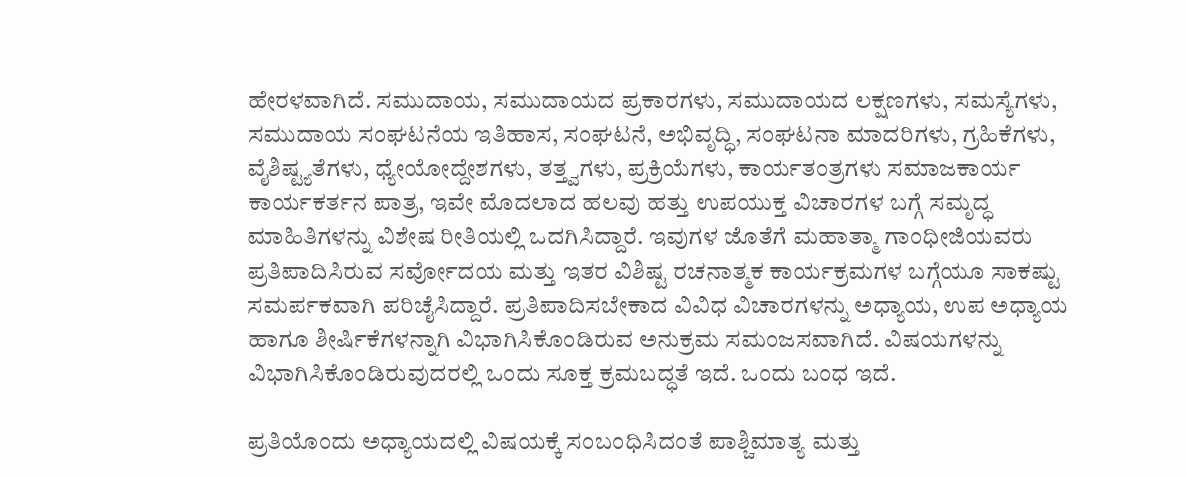ಹೇರಳವಾಗಿದೆ. ಸಮುದಾಯ, ಸಮುದಾಯದ ಪ್ರಕಾರಗಳು, ಸಮುದಾಯದ ಲಕ್ಷಣಗಳು, ಸಮಸ್ಯೆಗಳು, ಸಮುದಾಯ ಸಂಘಟನೆಯ ಇತಿಹಾಸ, ಸಂಘಟನೆ, ಅಭಿವೃದ್ಧಿ, ಸಂಘಟನಾ ಮಾದರಿಗಳು, ಗ್ರಹಿಕೆಗಳು, ವೈಶಿಷ್ಟ್ಯತೆಗಳು, ಧ್ಯೇಯೋದ್ದೇಶಗಳು, ತತ್ತ್ವಗಳು, ಪ್ರಕ್ರಿಯೆಗಳು, ಕಾರ್ಯತಂತ್ರಗಳು ಸಮಾಜಕಾರ್ಯ ಕಾರ್ಯಕರ್ತನ ಪಾತ್ರ, ಇವೇ ಮೊದಲಾದ ಹಲವು ಹತ್ತು ಉಪಯುಕ್ತ ವಿಚಾರಗಳ ಬಗ್ಗೆ ಸಮೃದ್ಧ ಮಾಹಿತಿಗಳನ್ನು ವಿಶೇಷ ರೀತಿಯಲ್ಲಿ ಒದಗಿಸಿದ್ದಾರೆ. ಇವುಗಳ ಜೊತೆಗೆ ಮಹಾತ್ಮಾ ಗಾಂಧೀಜಿಯವರು ಪ್ರತಿಪಾದಿಸಿರುವ ಸರ್ವೋದಯ ಮತ್ತು ಇತರ ವಿಶಿಷ್ಟ ರಚನಾತ್ಮಕ ಕಾರ್ಯಕ್ರಮಗಳ ಬಗ್ಗೆಯೂ ಸಾಕಷ್ಟು ಸಮರ್ಪಕವಾಗಿ ಪರಿಚೈಸಿದ್ದಾರೆ. ಪ್ರತಿಪಾದಿಸಬೇಕಾದ ವಿವಿಧ ವಿಚಾರಗಳನ್ನು ಅಧ್ಯಾಯ, ಉಪ ಅಧ್ಯಾಯ ಹಾಗೂ ಶೀರ್ಷಿಕೆಗಳನ್ನಾಗಿ ವಿಭಾಗಿಸಿಕೊಂಡಿರುವ ಅನುಕ್ರಮ ಸಮಂಜಸವಾಗಿದೆ. ವಿಷಯಗಳನ್ನು ವಿಭಾಗಿಸಿಕೊಂಡಿರುವುದರಲ್ಲಿ ಒಂದು ಸೂಕ್ತ ಕ್ರಮಬದ್ಧತೆ ಇದೆ. ಒಂದು ಬಂಧ ಇದೆ.

ಪ್ರತಿಯೊಂದು ಅಧ್ಯಾಯದಲ್ಲಿ ವಿಷಯಕ್ಕೆ ಸಂಬಂಧಿಸಿದಂತೆ ಪಾಶ್ಚಿಮಾತ್ಯ ಮತ್ತು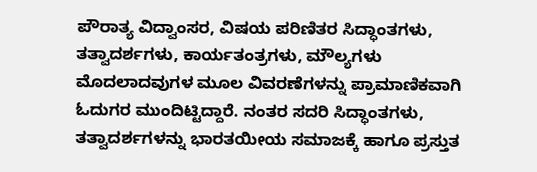ಪೌರಾತ್ಯ ವಿದ್ವಾಂಸರ, ವಿಷಯ ಪರಿಣಿತರ ಸಿದ್ಧಾಂತಗಳು, ತತ್ವಾದರ್ಶಗಳು, ಕಾರ್ಯತಂತ್ರಗಳು, ಮೌಲ್ಯಗಳು ಮೊದಲಾದವುಗಳ ಮೂಲ ವಿವರಣೆಗಳನ್ನು ಪ್ರಾಮಾಣಿಕವಾಗಿ ಓದುಗರ ಮುಂದಿಟ್ಟಿದ್ದಾರೆ. ನಂತರ ಸದರಿ ಸಿದ್ಧಾಂತಗಳು, ತತ್ವಾದರ್ಶಗಳನ್ನು ಭಾರತಯೀಯ ಸಮಾಜಕ್ಕೆ ಹಾಗೂ ಪ್ರಸ್ತುತ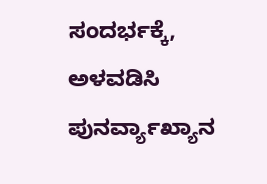ಸಂದರ್ಭಕ್ಕೆ, ಅಳವಡಿಸಿ ಪುನರ್ವ್ಯಾಖ್ಯಾನ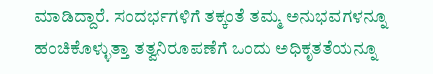ಮಾಡಿದ್ದಾರೆ. ಸಂದರ್ಭಗಳಿಗೆ ತಕ್ಕಂತೆ ತಮ್ಮ ಅನುಭವಗಳನ್ನೂ ಹಂಚಿಕೊಳ್ಳುತ್ತಾ ತತ್ವನಿರೂಪಣೆಗೆ ಒಂದು ಅಧಿಕೃತತೆಯನ್ನೂ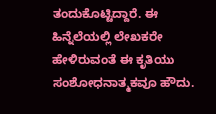ತಂದುಕೊಟ್ಟಿದ್ದಾರೆ. ಈ ಹಿನ್ನೆಲೆಯಲ್ಲಿ ಲೇಖಕರೇ ಹೇಳಿರುವಂತೆ ಈ ಕೃತಿಯು ಸಂಶೋಧನಾತ್ಮಕವೂ ಹೌದು.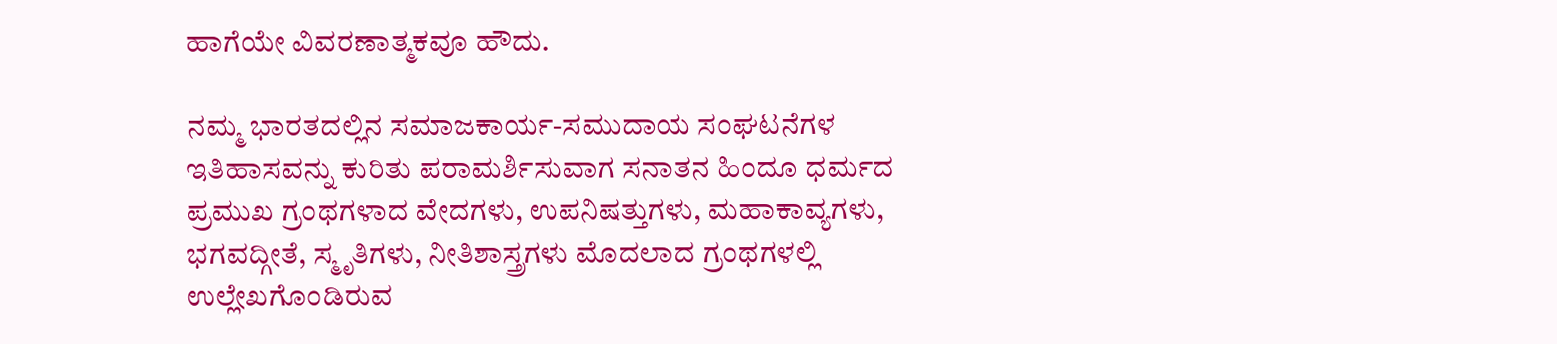ಹಾಗೆಯೇ ವಿವರಣಾತ್ಮಕವೂ ಹೌದು.

ನಮ್ಮ ಭಾರತದಲ್ಲಿನ ಸಮಾಜಕಾರ್ಯ-ಸಮುದಾಯ ಸಂಘಟನೆಗಳ ಇತಿಹಾಸವನ್ನು ಕುರಿತು ಪರಾಮರ್ಶಿಸುವಾಗ ಸನಾತನ ಹಿಂದೂ ಧರ್ಮದ ಪ್ರಮುಖ ಗ್ರಂಥಗಳಾದ ವೇದಗಳು, ಉಪನಿಷತ್ತುಗಳು, ಮಹಾಕಾವ್ಯಗಳು, ಭಗವದ್ಗೀತೆ, ಸ್ಮೃತಿಗಳು, ನೀತಿಶಾಸ್ತ್ರಗಳು ಮೊದಲಾದ ಗ್ರಂಥಗಳಲ್ಲಿ ಉಲ್ಲೇಖಗೊಂಡಿರುವ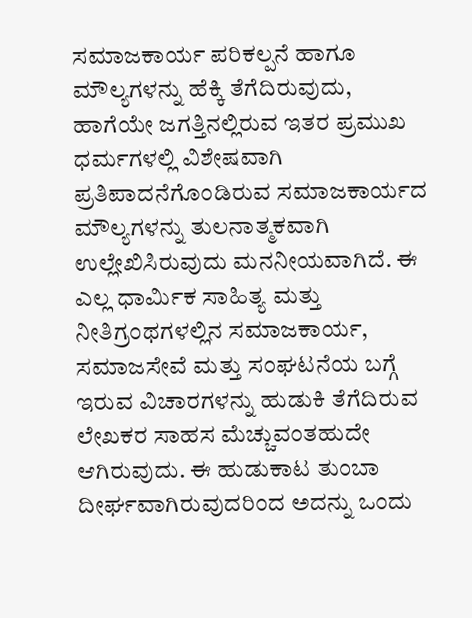ಸಮಾಜಕಾರ್ಯ ಪರಿಕಲ್ಪನೆ ಹಾಗೂ ಮೌಲ್ಯಗಳನ್ನು ಹೆಕ್ಕಿ ತೆಗೆದಿರುವುದು, ಹಾಗೆಯೇ ಜಗತ್ತಿನಲ್ಲಿರುವ ಇತರ ಪ್ರಮುಖ ಧರ್ಮಗಳಲ್ಲಿ ವಿಶೇಷವಾಗಿ ಪ್ರತಿಪಾದನೆಗೊಂಡಿರುವ ಸಮಾಜಕಾರ್ಯದ ಮೌಲ್ಯಗಳನ್ನು ತುಲನಾತ್ಮಕವಾಗಿ ಉಲ್ಲೇಖಿಸಿರುವುದು ಮನನೀಯವಾಗಿದೆ. ಈ ಎಲ್ಲ ಧಾರ್ಮಿಕ ಸಾಹಿತ್ಯ ಮತ್ತು ನೀತಿಗ್ರಂಥಗಳಲ್ಲಿನ ಸಮಾಜಕಾರ್ಯ, ಸಮಾಜಸೇವೆ ಮತ್ತು ಸಂಘಟನೆಯ ಬಗ್ಗೆ ಇರುವ ವಿಚಾರಗಳನ್ನು ಹುಡುಕಿ ತೆಗೆದಿರುವ ಲೇಖಕರ ಸಾಹಸ ಮೆಚ್ಚುವಂತಹುದೇ ಆಗಿರುವುದು. ಈ ಹುಡುಕಾಟ ತುಂಬಾ ದೀರ್ಘವಾಗಿರುವುದರಿಂದ ಅದನ್ನು ಒಂದು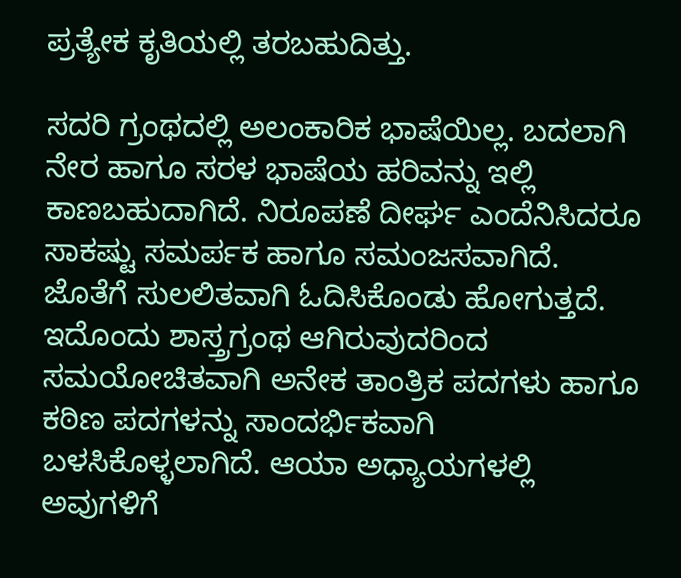ಪ್ರತ್ಯೇಕ ಕೃತಿಯಲ್ಲಿ ತರಬಹುದಿತ್ತು.

ಸದರಿ ಗ್ರಂಥದಲ್ಲಿ ಅಲಂಕಾರಿಕ ಭಾಷೆಯಿಲ್ಲ. ಬದಲಾಗಿ ನೇರ ಹಾಗೂ ಸರಳ ಭಾಷೆಯ ಹರಿವನ್ನು ಇಲ್ಲಿ ಕಾಣಬಹುದಾಗಿದೆ. ನಿರೂಪಣೆ ದೀರ್ಘ ಎಂದೆನಿಸಿದರೂ ಸಾಕಷ್ಟು ಸಮರ್ಪಕ ಹಾಗೂ ಸಮಂಜಸವಾಗಿದೆ. ಜೊತೆಗೆ ಸುಲಲಿತವಾಗಿ ಓದಿಸಿಕೊಂಡು ಹೋಗುತ್ತದೆ. ಇದೊಂದು ಶಾಸ್ತ್ರಗ್ರಂಥ ಆಗಿರುವುದರಿಂದ ಸಮಯೋಚಿತವಾಗಿ ಅನೇಕ ತಾಂತ್ರಿಕ ಪದಗಳು ಹಾಗೂ ಕಠಿಣ ಪದಗಳನ್ನು ಸಾಂದರ್ಭಿಕವಾಗಿ ಬಳಸಿಕೊಳ್ಳಲಾಗಿದೆ. ಆಯಾ ಅಧ್ಯಾಯಗಳಲ್ಲಿ ಅವುಗಳಿಗೆ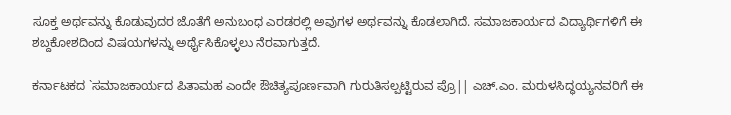ಸೂಕ್ತ ಅರ್ಥವನ್ನು ಕೊಡುವುದರ ಜೊತೆಗೆ ಅನುಬಂಧ ಎರಡರಲ್ಲಿ ಅವುಗಳ ಅರ್ಥವನ್ನು ಕೊಡಲಾಗಿದೆ. ಸಮಾಜಕಾರ್ಯದ ವಿದ್ಯಾರ್ಥಿಗಳಿಗೆ ಈ ಶಬ್ದಕೋಶದಿಂದ ವಿಷಯಗಳನ್ನು ಅರ್ಥೈಸಿಕೊಳ್ಳಲು ನೆರವಾಗುತ್ತದೆ.

ಕರ್ನಾಟಕದ `ಸಮಾಜಕಾರ್ಯದ ಪಿತಾಮಹ ಎಂದೇ ಔಚಿತ್ಯಪೂರ್ಣವಾಗಿ ಗುರುತಿಸಲ್ಪಟ್ಟಿರುವ ಪ್ರೊ|| ಎಚ್.ಎಂ. ಮರುಳಸಿದ್ಧಯ್ಯನವರಿಗೆ ಈ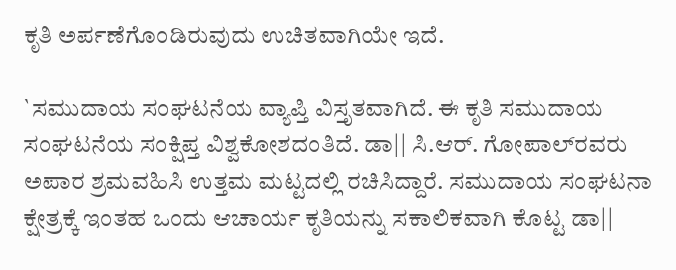ಕೃತಿ ಅರ್ಪಣೆಗೊಂಡಿರುವುದು ಉಚಿತವಾಗಿಯೇ ಇದೆ.

`ಸಮುದಾಯ ಸಂಘಟನೆಯ ವ್ಯಾಪ್ತಿ ವಿಸ್ತೃತವಾಗಿದೆ. ಈ ಕೃತಿ ಸಮುದಾಯ ಸಂಘಟನೆಯ ಸಂಕ್ಷಿಪ್ತ ವಿಶ್ವಕೋಶದಂತಿದೆ. ಡಾ|| ಸಿ.ಆರ್. ಗೋಪಾಲ್‍ರವರು ಅಪಾರ ಶ್ರಮವಹಿಸಿ ಉತ್ತಮ ಮಟ್ಟದಲ್ಲಿ ರಚಿಸಿದ್ದಾರೆ. ಸಮುದಾಯ ಸಂಘಟನಾ ಕ್ಷೇತ್ರಕ್ಕೆ ಇಂತಹ ಒಂದು ಆಚಾರ್ಯ ಕೃತಿಯನ್ನು ಸಕಾಲಿಕವಾಗಿ ಕೊಟ್ಟ ಡಾ||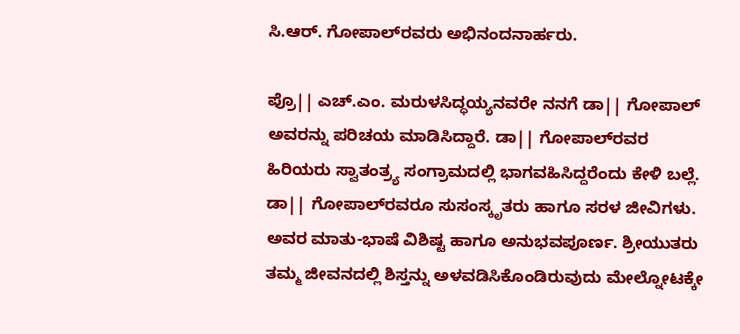ಸಿ.ಆರ್. ಗೋಪಾಲ್‍ರವರು ಅಭಿನಂದನಾರ್ಹರು.

ಪ್ರೊ|| ಎಚ್.ಎಂ. ಮರುಳಸಿದ್ಧಯ್ಯನವರೇ ನನಗೆ ಡಾ|| ಗೋಪಾಲ್ ಅವರನ್ನು ಪರಿಚಯ ಮಾಡಿಸಿದ್ದಾರೆ. ಡಾ|| ಗೋಪಾಲ್‍ರವರ ಹಿರಿಯರು ಸ್ವಾತಂತ್ರ್ಯ ಸಂಗ್ರಾಮದಲ್ಲಿ ಭಾಗವಹಿಸಿದ್ದರೆಂದು ಕೇಳಿ ಬಲ್ಲೆ. ಡಾ|| ಗೋಪಾಲ್‍ರವರೂ ಸುಸಂಸ್ಕೃತರು ಹಾಗೂ ಸರಳ ಜೀವಿಗಳು. ಅವರ ಮಾತು-ಭಾಷೆ ವಿಶಿಷ್ಟ ಹಾಗೂ ಅನುಭವಪೂರ್ಣ. ಶ್ರೀಯುತರು ತಮ್ಮ ಜೀವನದಲ್ಲಿ ಶಿಸ್ತನ್ನು ಅಳವಡಿಸಿಕೊಂಡಿರುವುದು ಮೇಲ್ನೋಟಕ್ಕೇ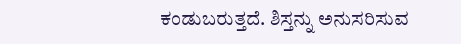ಕಂಡುಬರುತ್ತದೆ. ಶಿಸ್ತನ್ನು ಅನುಸರಿಸುವ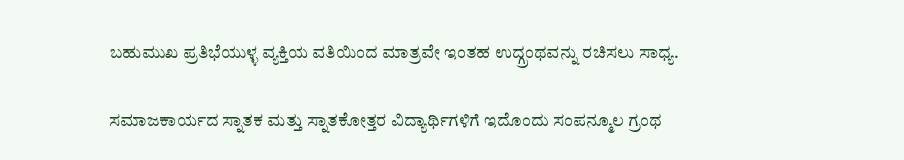ಬಹುಮುಖ ಪ್ರತಿಭೆಯುಳ್ಳ ವ್ಯಕ್ತಿಯ ವತಿಯಿಂದ ಮಾತ್ರವೇ ಇಂತಹ ಉದ್ಗ್ರಂಥವನ್ನು ರಚಿಸಲು ಸಾಧ್ಯ.

ಸಮಾಜಕಾರ್ಯದ ಸ್ನಾತಕ ಮತ್ತು ಸ್ನಾತಕೋತ್ತರ ವಿದ್ಯಾರ್ಥಿಗಳಿಗೆ ಇದೊಂದು ಸಂಪನ್ಮೂಲ ಗ್ರಂಥ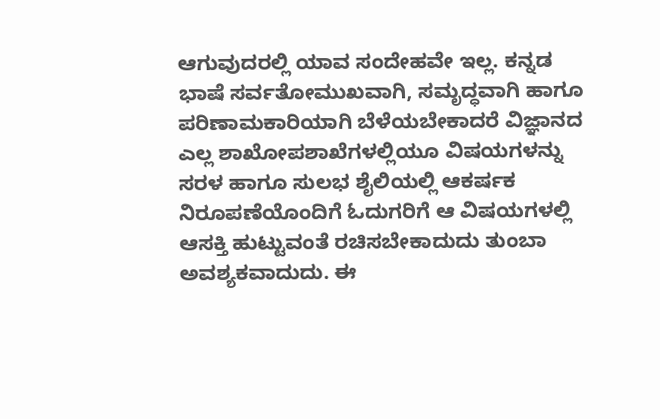ಆಗುವುದರಲ್ಲಿ ಯಾವ ಸಂದೇಹವೇ ಇಲ್ಲ. ಕನ್ನಡ ಭಾಷೆ ಸರ್ವತೋಮುಖವಾಗಿ, ಸಮೃದ್ಧವಾಗಿ ಹಾಗೂ ಪರಿಣಾಮಕಾರಿಯಾಗಿ ಬೆಳೆಯಬೇಕಾದರೆ ವಿಜ್ಞಾನದ ಎಲ್ಲ ಶಾಖೋಪಶಾಖೆಗಳಲ್ಲಿಯೂ ವಿಷಯಗಳನ್ನು ಸರಳ ಹಾಗೂ ಸುಲಭ ಶೈಲಿಯಲ್ಲಿ ಆಕರ್ಷಕ ನಿರೂಪಣೆಯೊಂದಿಗೆ ಓದುಗರಿಗೆ ಆ ವಿಷಯಗಳಲ್ಲಿ ಆಸಕ್ತಿ ಹುಟ್ಟುವಂತೆ ರಚಿಸಬೇಕಾದುದು ತುಂಬಾ ಅವಶ್ಯಕವಾದುದು. ಈ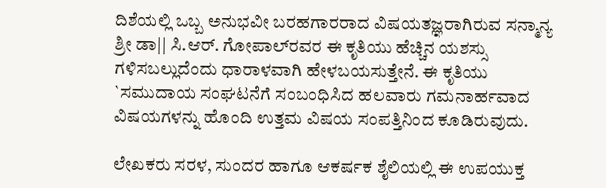ದಿಶೆಯಲ್ಲಿ ಒಬ್ಬ ಅನುಭವೀ ಬರಹಗಾರರಾದ ವಿಷಯತಜ್ಞರಾಗಿರುವ ಸನ್ಮಾನ್ಯ ಶ್ರೀ ಡಾ|| ಸಿ.ಆರ್. ಗೋಪಾಲ್‍ರವರ ಈ ಕೃತಿಯು ಹೆಚ್ಚಿನ ಯಶಸ್ಸು ಗಳಿಸಬಲ್ಲುದೆಂದು ಧಾರಾಳವಾಗಿ ಹೇಳಬಯಸುತ್ತೇನೆ. ಈ ಕೃತಿಯು `ಸಮುದಾಯ ಸಂಘಟನೆಗೆ ಸಂಬಂಧಿಸಿದ ಹಲವಾರು ಗಮನಾರ್ಹವಾದ ವಿಷಯಗಳನ್ನು ಹೊಂದಿ ಉತ್ತಮ ವಿಷಯ ಸಂಪತ್ತಿನಿಂದ ಕೂಡಿರುವುದು.

ಲೇಖಕರು ಸರಳ, ಸುಂದರ ಹಾಗೂ ಆಕರ್ಷಕ ಶೈಲಿಯಲ್ಲಿ ಈ ಉಪಯುಕ್ತ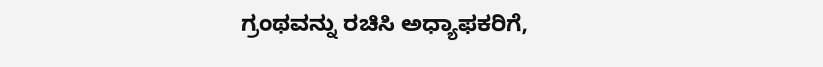ಗ್ರಂಥವನ್ನು ರಚಿಸಿ ಅಧ್ಯಾಫಕರಿಗೆ,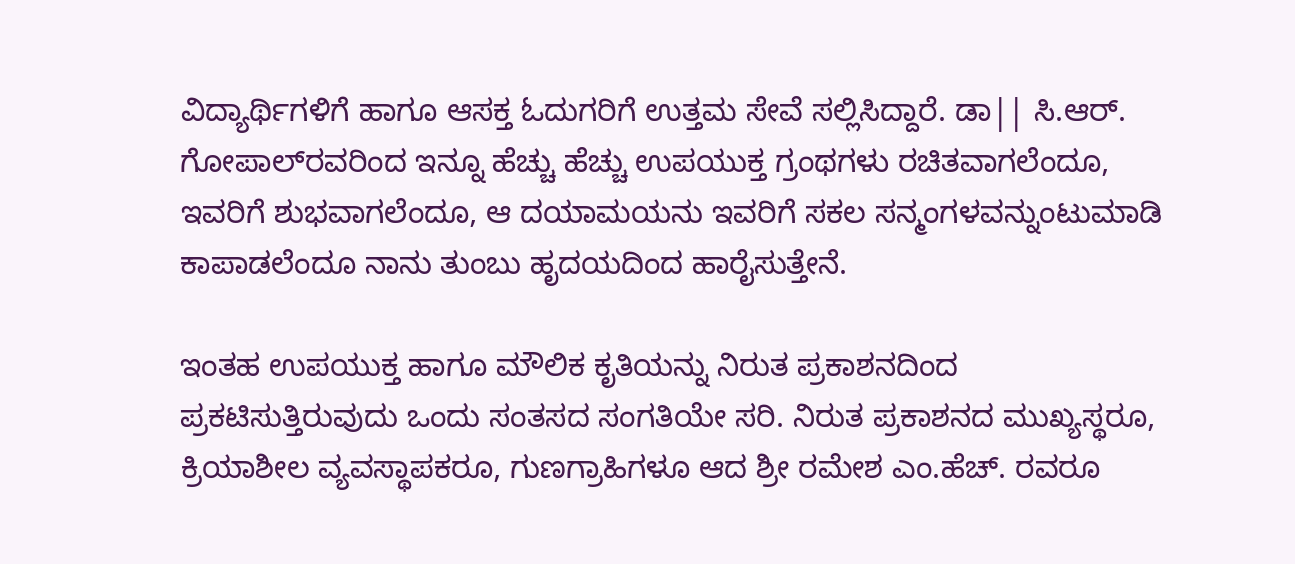ವಿದ್ಯಾರ್ಥಿಗಳಿಗೆ ಹಾಗೂ ಆಸಕ್ತ ಓದುಗರಿಗೆ ಉತ್ತಮ ಸೇವೆ ಸಲ್ಲಿಸಿದ್ದಾರೆ. ಡಾ|| ಸಿ.ಆರ್. ಗೋಪಾಲ್‍ರವರಿಂದ ಇನ್ನೂ ಹೆಚ್ಚು ಹೆಚ್ಚು ಉಪಯುಕ್ತ ಗ್ರಂಥಗಳು ರಚಿತವಾಗಲೆಂದೂ, ಇವರಿಗೆ ಶುಭವಾಗಲೆಂದೂ, ಆ ದಯಾಮಯನು ಇವರಿಗೆ ಸಕಲ ಸನ್ಮಂಗಳವನ್ನುಂಟುಮಾಡಿ ಕಾಪಾಡಲೆಂದೂ ನಾನು ತುಂಬು ಹೃದಯದಿಂದ ಹಾರೈಸುತ್ತೇನೆ.

ಇಂತಹ ಉಪಯುಕ್ತ ಹಾಗೂ ಮೌಲಿಕ ಕೃತಿಯನ್ನು ನಿರುತ ಪ್ರಕಾಶನದಿಂದ ಪ್ರಕಟಿಸುತ್ತಿರುವುದು ಒಂದು ಸಂತಸದ ಸಂಗತಿಯೇ ಸರಿ. ನಿರುತ ಪ್ರಕಾಶನದ ಮುಖ್ಯಸ್ಥರೂ, ಕ್ರಿಯಾಶೀಲ ವ್ಯವಸ್ಥಾಪಕರೂ, ಗುಣಗ್ರಾಹಿಗಳೂ ಆದ ಶ್ರೀ ರಮೇಶ ಎಂ.ಹೆಚ್. ರವರೂ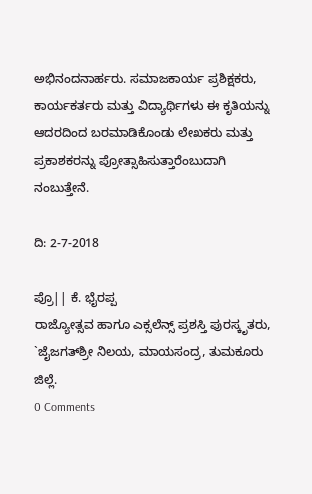ಅಭಿನಂದನಾರ್ಹರು. ಸಮಾಜಕಾರ್ಯ ಪ್ರಶಿಕ್ಷಕರು, ಕಾರ್ಯಕರ್ತರು ಮತ್ತು ವಿದ್ಯಾರ್ಥಿಗಳು ಈ ಕೃತಿಯನ್ನು ಆದರದಿಂದ ಬರಮಾಡಿಕೊಂಡು ಲೇಖಕರು ಮತ್ತು ಪ್ರಕಾಶಕರನ್ನು ಪ್ರೋತ್ಸಾಹಿಸುತ್ತಾರೆಂಬುದಾಗಿ ನಂಬುತ್ತೇನೆ.

ದಿ: 2-7-2018

ಪ್ರೊ|| ಕೆ. ಭೈರಪ್ಪ
ರಾಜ್ಯೋತ್ಸವ ಹಾಗೂ ಎಕ್ಸಲೆನ್ಸ್ ಪ್ರಶಸ್ತಿ ಪುರಸ್ಕೃತರು, `ಜೈಜಗತ್‍ಶ್ರೀ ನಿಲಯ, ಮಾಯಸಂದ್ರ, ತುಮಕೂರು ಜಿಲ್ಲೆ.
0 Comments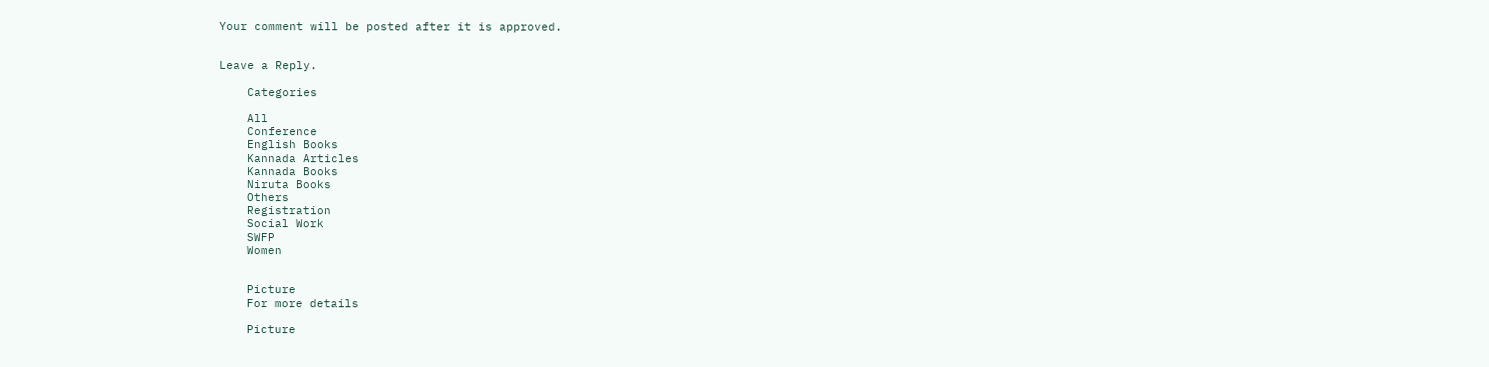Your comment will be posted after it is approved.


Leave a Reply.

    Categories

    All
    Conference
    English Books
    Kannada Articles
    Kannada Books
    Niruta Books
    Others
    Registration
    Social Work
    SWFP
    Women


    Picture
    For more details

    Picture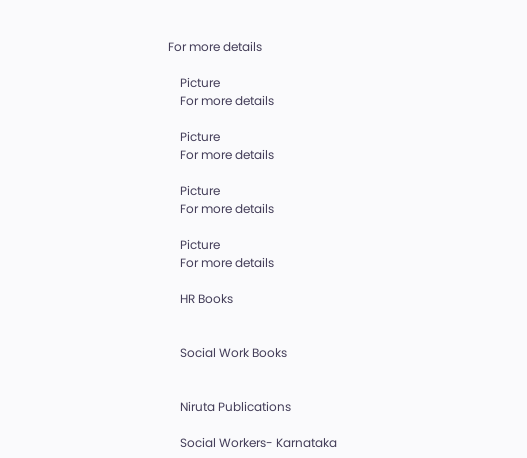For more details

    Picture
    For more details

    Picture
    For more details

    Picture
    For more details

    Picture
    For more details

    HR Books


    Social Work Books


    Niruta Publications

    Social Workers- Karnataka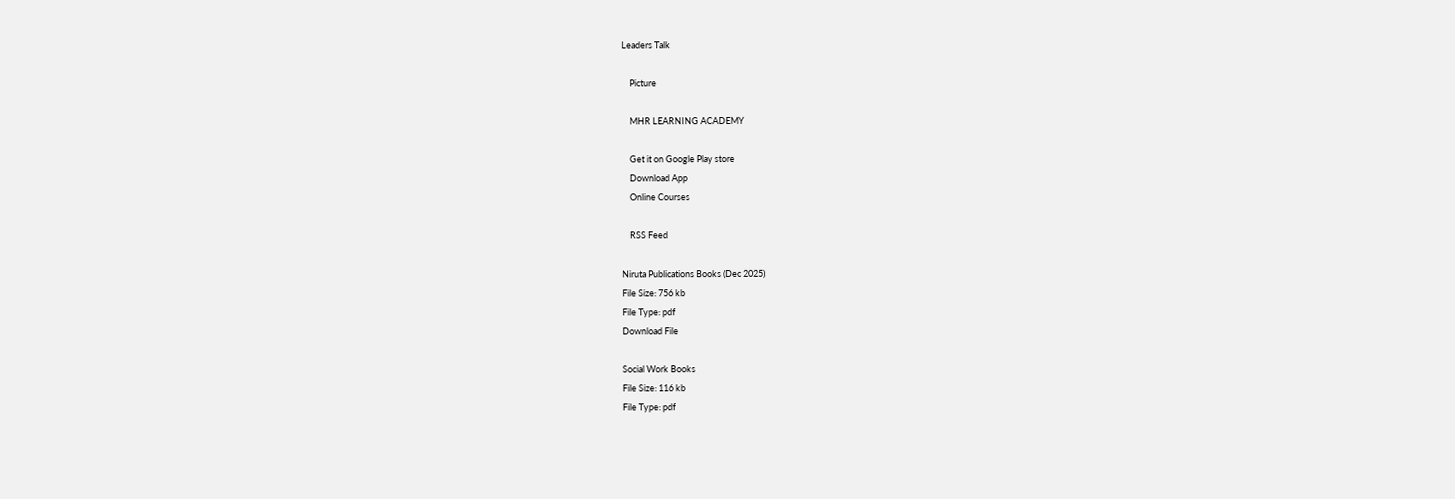Leaders Talk

    Picture

    MHR LEARNING ACADEMY

    Get it on Google Play store
    Download App
    Online Courses

    RSS Feed

Niruta Publications Books (Dec 2025)
File Size: 756 kb
File Type: pdf
Download File

Social Work Books
File Size: 116 kb
File Type: pdf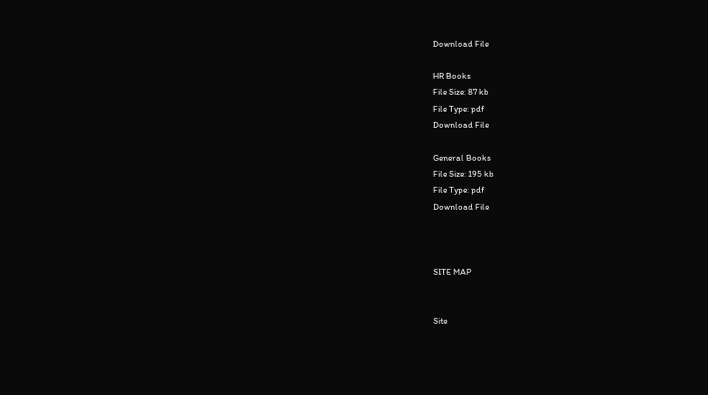Download File

HR Books
File Size: 87 kb
File Type: pdf
Download File

General Books
File Size: 195 kb
File Type: pdf
Download File



SITE MAP


Site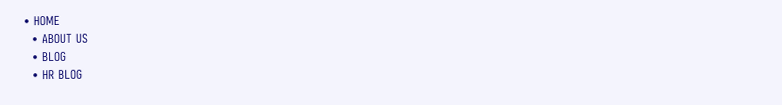• HOME
  • ABOUT US
  • BLOG
  • HR BLOG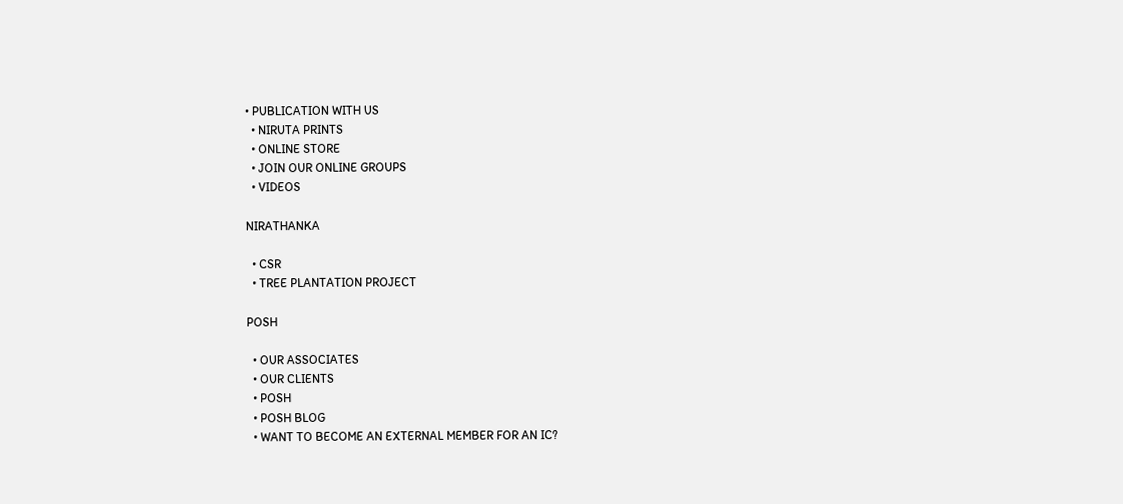• PUBLICATION WITH US
  • NIRUTA PRINTS
  • ONLINE STORE
  • JOIN OUR ONLINE GROUPS
  • VIDEOS

NIRATHANKA

  • CSR
  • TREE PLANTATION PROJECT

POSH

  • OUR ASSOCIATES
  • OUR CLIENTS
  • POSH
  • POSH BLOG
  • WANT TO BECOME AN EXTERNAL MEMBER FOR AN IC?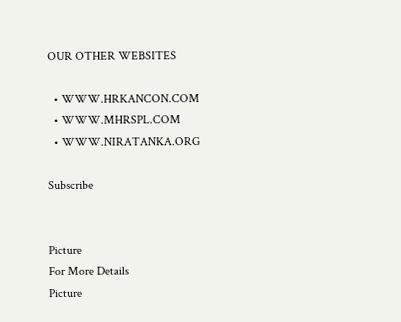OUR OTHER WEBSITES

  • WWW.HRKANCON.COM
  • WWW.MHRSPL.COM
  • WWW.NIRATANKA.ORG

Subscribe


Picture
For More Details
Picture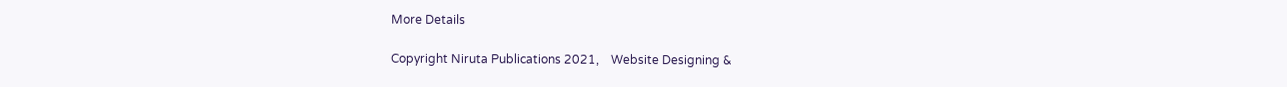More Details

Copyright Niruta Publications 2021,    Website Designing &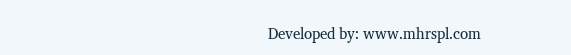Developed by: www.mhrspl.com